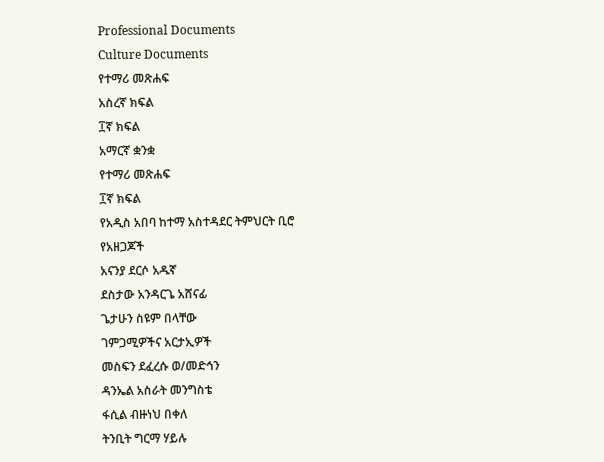Professional Documents
Culture Documents
የተማሪ መጽሐፍ
አስረኛ ክፍል
፲ኛ ክፍል
አማርኛ ቋንቋ
የተማሪ መጽሐፍ
፲ኛ ክፍል
የአዲስ አበባ ከተማ አስተዳደር ትምህርት ቢሮ
የአዘጋጆች
አናንያ ደርሶ አዱኛ
ደስታው አንዳርጌ አሸናፊ
ጌታሁን ስዩም በላቸው
ገምጋሚዎችና አርታኢዎች
መስፍን ደፈረሱ ወ/መድኅን
ዳንኤል አስራት መንግስቴ
ፋሲል ብዙነህ በቀለ
ትንቢት ግርማ ሃይሉ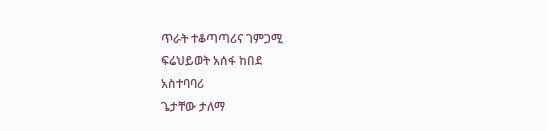ጥራት ተቆጣጣሪና ገምጋሚ
ፍሬህይወት አሰፋ ከበደ
አስተባባሪ
ጌታቸው ታለማ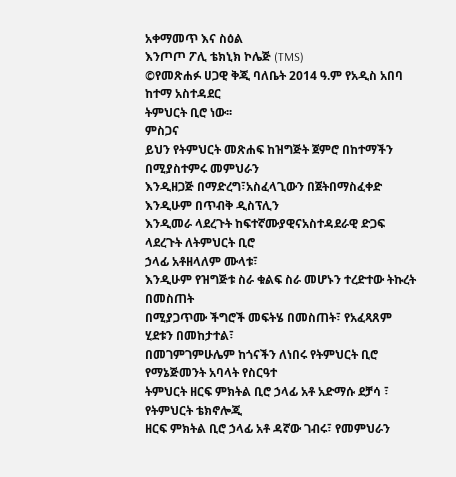አቀማመጥ እና ስዕል
እንጦጦ ፖሊ ቴክኒክ ኮሌጅ (TMS)
©የመጽሐፉ ሀጋዊ ቅጂ ባለቤት 2014 ዓ.ም የአዲስ አበባ ከተማ አስተዳደር
ትምህርት ቢሮ ነው፡፡
ምስጋና
ይህን የትምህርት መጽሐፍ ከዝግጅት ጀምሮ በከተማችን በሚያስተምሩ መምህራን
እንዲዘጋጅ በማድረግ፣አስፈላጊውን በጀትበማስፈቀድ እንዲሁም በጥብቅ ዲስፕሊን
እንዲመራ ላደረጉት ከፍተኛሙያዊናአስተዳደራዊ ድጋፍ ላደረጉት ለትምህርት ቢሮ
ኃላፊ አቶዘላለም ሙላቱ፣
እንዲሁም የዝግጅቱ ስራ ቁልፍ ስራ መሆኑን ተረድተው ትኩረት በመስጠት
በሚያጋጥሙ ችግሮች መፍትሄ በመስጠት፣ የአፈጻጸም ሂደቱን በመከታተል፣
በመገምገምሁሌም ከጎናችን ለነበሩ የትምህርት ቢሮ የማኔጅመንት አባላት የስርዓተ
ትምህርት ዘርፍ ምክትል ቢሮ ኃላፊ አቶ አድማሱ ደቻሳ ፣ የትምህርት ቴክኖሎጂ
ዘርፍ ምክትል ቢሮ ኃላፊ አቶ ዳኛው ገብሩ፣ የመምህራን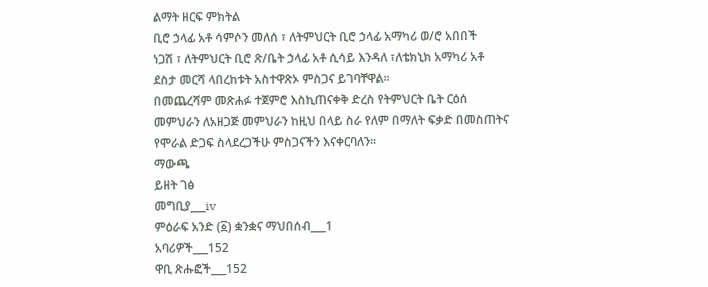ልማት ዘርፍ ምክትል
ቢሮ ኃላፊ አቶ ሳምሶን መለሰ ፣ ለትምህርት ቢሮ ኃላፊ አማካሪ ወ/ሮ አበበች
ነጋሽ ፣ ለትምህርት ቢሮ ጽ/ቤት ኃላፊ አቶ ሲሳይ እንዳለ ፣ለቴክኒክ አማካሪ አቶ
ደስታ መርሻ ላበረከቱት አስተዋጽኦ ምስጋና ይገባቸዋል፡፡
በመጨረሻም መጽሐፉ ተጀምሮ እስኪጠናቀቅ ድረስ የትምህርት ቤት ርዕሰ
መምህራን ለአዘጋጅ መምህራን ከዚህ በላይ ስራ የለም በማለት ፍቃድ በመስጠትና
የሞራል ድጋፍ ስላደረጋችሁ ምስጋናችን እናቀርባለን፡፡
ማውጫ
ይዘት ገፅ
መግቢያ___iv
ምዕራፍ አንድ (፩) ቋንቋና ማህበሰብ___1
አባሪዎች___152
ዋቢ ጽሑፎች___152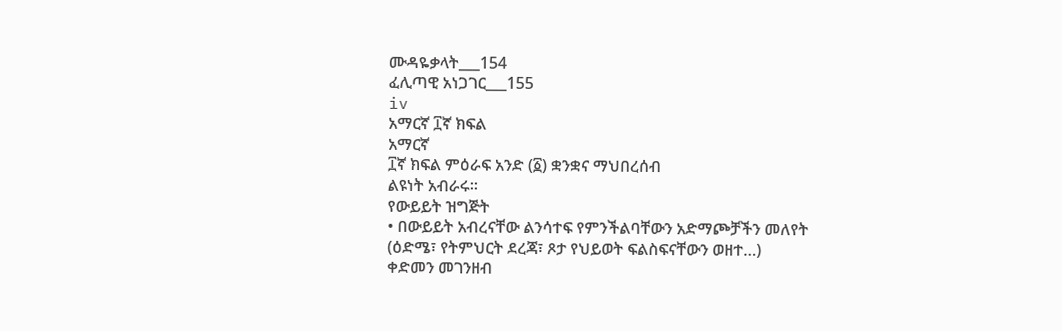ሙዳዬቃላት___154
ፈሊጣዊ አነጋገር___155
iv
አማርኛ ፲ኛ ክፍል
አማርኛ
፲ኛ ክፍል ምዕራፍ አንድ (፩) ቋንቋና ማህበረሰብ
ልዩነት አብራሩ፡፡
የውይይት ዝግጅት
• በውይይት አብረናቸው ልንሳተፍ የምንችልባቸውን አድማጮቻችን መለየት
(ዕድሜ፣ የትምህርት ደረጃ፣ ጾታ የህይወት ፍልስፍናቸውን ወዘተ…)
ቀድመን መገንዘብ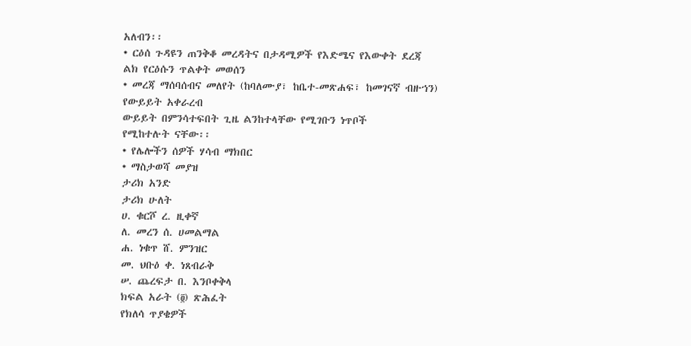አለብን፡፡
• ርዕሰ ጉዳዩን ጠንቅቆ መረዳትና በታዳሚዎች የእድሜና የእውቀት ደረጃ
ልክ የርዕሱን ጥልቀት መወሰን
• መረጃ ማሰባሰብና መለየት (ከባለሙያ፣ ከቤተ-መጽሐፍ፣ ከመገናኛ ብዙኀን)
የውይይት አቀራረብ
ውይይት በምንሳተፍበት ጊዜ ልንከተላቸው የሚገቡን ነጥቦች
የሚከተሉት ናቸው፡፡
• የሌሎችን ሰዎች ሃሳብ ማክበር
• ማስታወሻ መያዝ
ታሪክ አንድ
ታሪክ ሁለት
ሀ. ቁርሾ ረ. ዚቀኛ
ለ. መረን ሰ. ሀመልማል
ሐ. ነቁጥ ሸ. ምንዝር
መ. ህቡዕ ቀ. ነጸብራቅ
ሠ. ጨረፍታ በ. እንቦቀቅላ
ክፍል አራት (፬) ጽሕፈት
የክለሳ ጥያቄዎች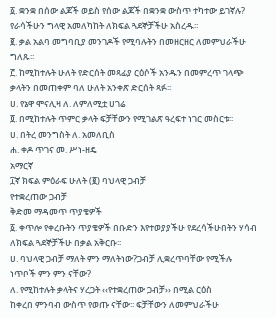፩. ቋንቋ በሰው ልጆች ወይስ የሰው ልጆች በቋንቋ ውስጥ ተካተው ይገኛሉ?
የራሳችሁን ግላዊ አመለካከት ለክፍል ጓደኞቻችሁ አስረዱ፡፡
፪. ቃል አልባ መግባቢያ መንገዶች የሚባሉትን በመዘርዘር ለመምህራችሁ
ግለጹ፡፡
፫. ከሚከተሉት ሁለት የድርሰት መጻፊያ ርዕሶች አንዱን በመምረጥ ገላጭ
ቃላትን በመጠቀም ባለ ሁለት አንቀጽ ድርሰት ጻፉ፡፡
ሀ. የኔዋ ሞናሊዛ ለ. ለምለሚቷ ሀገሬ
፬. በሚከተሉት ጥምር ቃላት ፍቻቸውን የሚገልጽ ዓረፍተ ነገር መስርቱ፡፡
ሀ. በትረ መንግስት ለ. አመለቢስ
ሐ. ቀዶ ጥገና መ. ሥነ-ዘዴ
አማርኛ
፲ኛ ክፍል ምዕራፍ ሁለት (፪) ባህላዊ ጋብቻ
የተቋረጠው ጋብቻ
ቅድመ ማዳመጥ ጥያቄዎች
፩. ቀጥሎ የቀረቡትን ጥያቄዎች በቡድን እየተወያያችሁ የደረሳችሁበትን ሃሳብ
ለክፍል ጓደኞቻችሁ በቃል አቅርቡ፡፡
ሀ. ባህላዊ ጋብቻ ማለት ምን ማለትነው?ጋብቻ ሊቋረጥባቸው የሚችሉ
ነጥቦች ምን ምን ናቸው?
ለ. የሚከተሉት ቃላትና ሃረጋት ‹‹የተቋረጠው ጋብቻ›› በሚል ርዕስ
ከቀረበ ምንባብ ውስጥ የወጡ ናቸው፡፡ ፍቻቸውን ለመምህራችሁ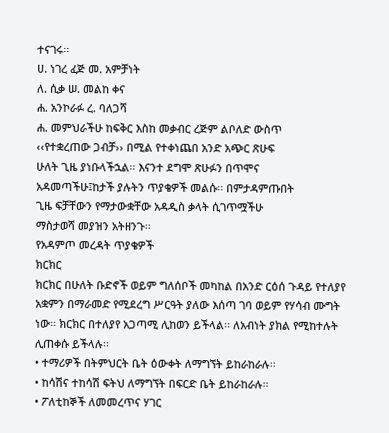ተናገሩ፡፡
ሀ. ነገረ ፈጅ መ. አምቻነት
ለ. ሲቃ ሠ. መልከ ቀና
ሐ. አንኮራፉ ረ. ባለጋሻ
ሐ. መምህራችሁ ከፍቅር እስከ መቃብር ረጅም ልቦለድ ውስጥ
‹‹የተቋረጠው ጋብቻ›› በሚል የተቀነጨበ አንድ አጭር ጽሁፍ
ሁለት ጊዜ ያነቡላችኋል፡፡ እናንተ ደግሞ ጽሁፉን በጥሞና
አዳመጣችሁ፤ከታች ያሉትን ጥያቄዎች መልሱ፡፡ በምታዳምጡበት
ጊዜ ፍቻቸውን የማታውቋቸው አዳዲስ ቃላት ሲገጥሟችሁ
ማስታወሻ መያዝን አትዘንጉ፡፡
የአዳምጦ መረዳት ጥያቄዎች
ክርክር
ክርክር በሁለት ቡድኖች ወይም ግለሰቦች መካከል በአንድ ርዕሰ ጉዳይ የተለያየ
አቋምን በማራመድ የሚደረግ ሥርዓት ያለው እሰጣ ገባ ወይም የሃሳብ ሙግት
ነው፡፡ ክርክር በተለያየ አጋጣሚ ሊከወን ይችላል፡፡ ለአብነት ያክል የሚከተሉት
ሊጠቀሱ ይችላሉ፡፡
• ተማሪዎች በትምህርት ቤት ዕውቀት ለማግኘት ይከራከራሉ፡፡
• ከሳሽና ተከሳሽ ፍትህ ለማግኘት በፍርድ ቤት ይከራከራሉ፡፡
• ፖለቲከኞች ለመመረጥና ሃገር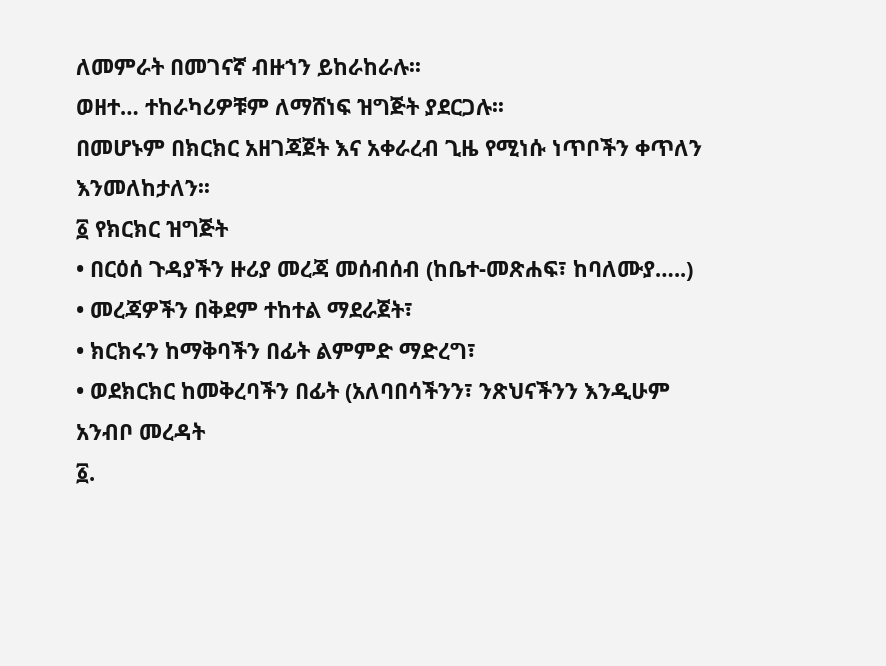ለመምራት በመገናኛ ብዙኀን ይከራከራሉ፡፡
ወዘተ… ተከራካሪዎቹም ለማሸነፍ ዝግጅት ያደርጋሉ፡፡
በመሆኑም በክርክር አዘገጃጀት እና አቀራረብ ጊዜ የሚነሱ ነጥቦችን ቀጥለን
እንመለከታለን፡፡
፩ የክርክር ዝግጅት
• በርዕሰ ጉዳያችን ዙሪያ መረጃ መሰብሰብ (ከቤተ-መጽሐፍ፣ ከባለሙያ…..)
• መረጃዎችን በቅደም ተከተል ማደራጀት፣
• ክርክሩን ከማቅባችን በፊት ልምምድ ማድረግ፣
• ወደክርክር ከመቅረባችን በፊት (አለባበሳችንን፣ ንጽህናችንን እንዲሁም
አንብቦ መረዳት
፩.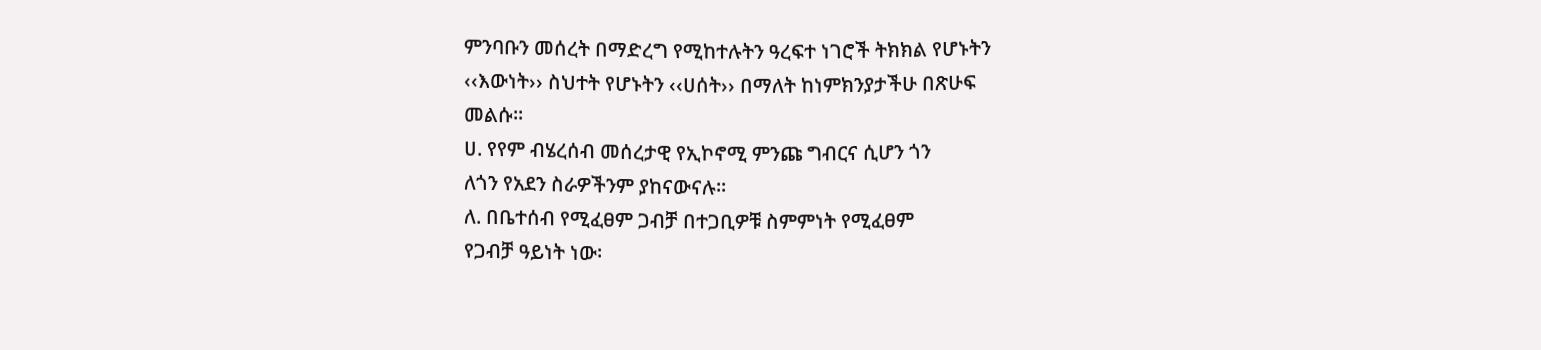ምንባቡን መሰረት በማድረግ የሚከተሉትን ዓረፍተ ነገሮች ትክክል የሆኑትን
‹‹እውነት›› ስህተት የሆኑትን ‹‹ሀሰት›› በማለት ከነምክንያታችሁ በጽሁፍ
መልሱ፡፡
ሀ. የየም ብሄረሰብ መሰረታዊ የኢኮኖሚ ምንጩ ግብርና ሲሆን ጎን
ለጎን የአደን ስራዎችንም ያከናውናሉ፡፡
ለ. በቤተሰብ የሚፈፀም ጋብቻ በተጋቢዎቹ ስምምነት የሚፈፀም
የጋብቻ ዓይነት ነው፡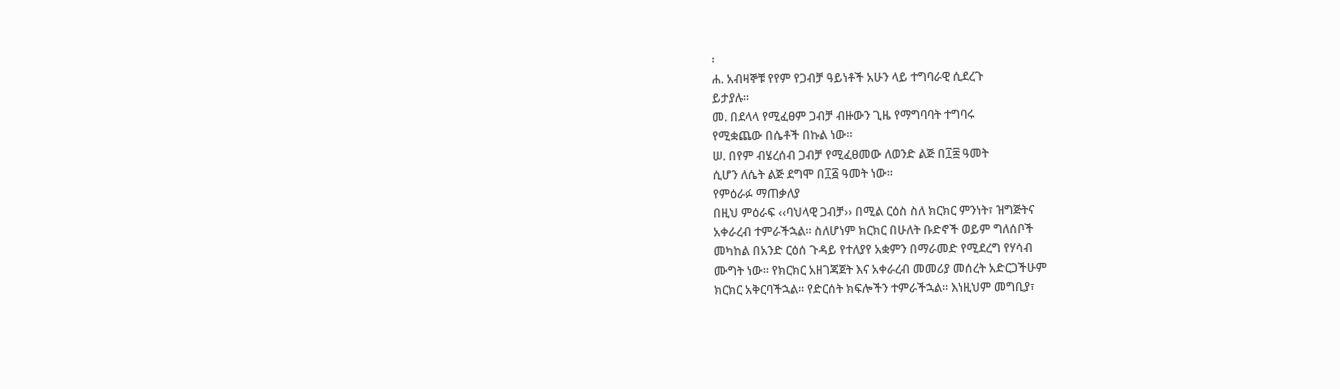፡
ሐ. አብዛኞቹ የየም የጋብቻ ዓይነቶች አሁን ላይ ተግባራዊ ሲደረጉ
ይታያሉ፡፡
መ. በደላላ የሚፈፀም ጋብቻ ብዙውን ጊዜ የማግባባት ተግባሩ
የሚቋጨው በሴቶች በኩል ነው፡፡
ሠ. በየም ብሄረሰብ ጋብቻ የሚፈፀመው ለወንድ ልጅ በ፲፰ ዓመት
ሲሆን ለሴት ልጅ ደግሞ በ፲፭ ዓመት ነው፡፡
የምዕራፉ ማጠቃለያ
በዚህ ምዕራፍ ‹‹ባህላዊ ጋብቻ›› በሚል ርዕስ ስለ ክርክር ምንነት፣ ዝግጅትና
አቀራረብ ተምራችኋል፡፡ ስለሆነም ክርክር በሁለት ቡድኖች ወይም ግለሰቦች
መካከል በአንድ ርዕሰ ጉዳይ የተለያየ አቋምን በማራመድ የሚደረግ የሃሳብ
ሙግት ነው፡፡ የክርክር አዘገጃጀት እና አቀራረብ መመሪያ መሰረት አድርጋችሁም
ክርክር አቅርባችኋል፡፡ የድርሰት ክፍሎችን ተምራችኋል፡፡ እነዚህም መግቢያ፣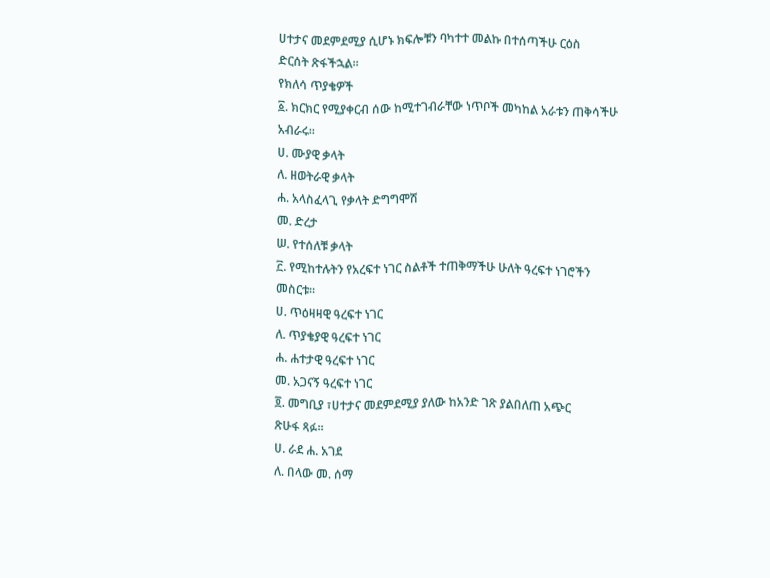ሀተታና መደምደሚያ ሲሆኑ ክፍሎቹን ባካተተ መልኩ በተሰጣችሁ ርዕስ
ድርሰት ጽፋችኋል፡፡
የክለሳ ጥያቄዎች
፩. ክርክር የሚያቀርብ ሰው ከሚተገብራቸው ነጥቦች መካከል አራቱን ጠቅሳችሁ
አብራሩ፡፡
ሀ. ሙያዊ ቃላት
ለ. ዘወትራዊ ቃላት
ሐ. አላስፈላጊ የቃላት ድግግሞሽ
መ. ድረታ
ሠ. የተሰለቹ ቃላት
፫. የሚከተሉትን የአረፍተ ነገር ስልቶች ተጠቅማችሁ ሁለት ዓረፍተ ነገሮችን
መስርቱ፡፡
ሀ. ጥዕዛዛዊ ዓረፍተ ነገር
ለ. ጥያቄያዊ ዓረፍተ ነገር
ሐ. ሐተታዊ ዓረፍተ ነገር
መ. አጋናኝ ዓረፍተ ነገር
፬. መግቢያ ፣ሀተታና መደምደሚያ ያለው ከአንድ ገጽ ያልበለጠ አጭር
ጽሁፋ ጻፉ፡፡
ሀ. ራደ ሐ. አገደ
ለ. በላው መ. ሰማ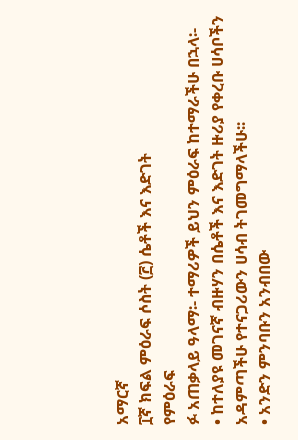አማርኛ
፲ኛ ክፍል ምዕራፍ ሶስት (፫) ሴቶች እና እድገት
የምዕራፍ
ፉ አጠቃላይ ዓላማ፡- ተማሪዎች ይህን ምዕራፍ ከተማራችሁ በኋላ፡-
• ከተለያዩ መገናኛ ብዙሃን በሴቶች እና እድገት ዙሪያ የቀረቡ ሀሳቦችን
አዳምጣችሁ የተናጋሪውን ሀሳብ ትገመግማላችሁ፡፡
• አንድን ምንባቡን አንብበው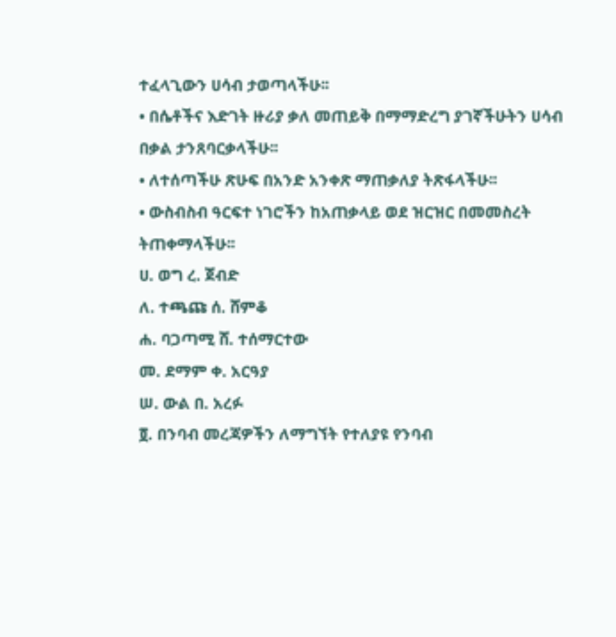ተፈላጊውን ሀሳብ ታወጣላችሁ፡፡
• በሴቶችና እድገት ዙሪያ ቃለ መጠይቅ በማማድረግ ያገኛችሁትን ሀሳብ
በቃል ታንጸባርቃላችሁ፡፡
• ለተሰጣችሁ ጽሁፍ በአንድ አንቀጽ ማጠቃለያ ትጽፋላችሁ፡፡
• ውስብስብ ዓርፍተ ነገሮችን ከአጠቃላይ ወደ ዝርዝር በመመስረት
ትጠቀማላችሁ፡፡
ሀ. ወግ ረ. ጀብድ
ለ. ተጫጩ ሰ. ሸምቆ
ሐ. ባጋጣሚ ሸ. ተሰማርተው
መ. ደማም ቀ. አርዓያ
ሠ. ውል በ. አረፉ
፬. በንባብ መረጃዎችን ለማግኘት የተለያዩ የንባብ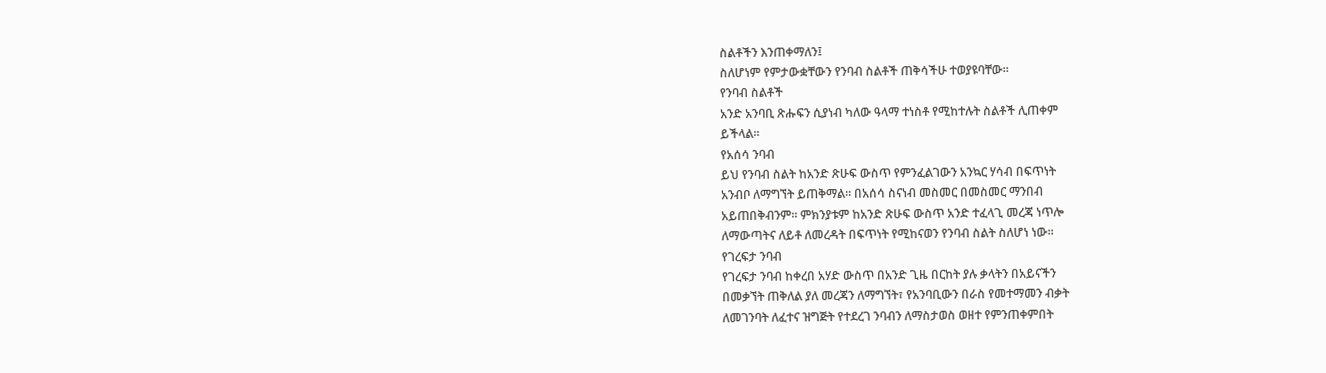ስልቶችን እንጠቀማለን፤
ስለሆነም የምታውቋቸውን የንባብ ስልቶች ጠቅሳችሁ ተወያዩባቸው፡፡
የንባብ ስልቶች
አንድ አንባቢ ጽሑፍን ሲያነብ ካለው ዓላማ ተነስቶ የሚከተሉት ስልቶች ሊጠቀም
ይችላል፡፡
የአሰሳ ንባብ
ይህ የንባብ ስልት ከአንድ ጽሁፍ ውስጥ የምንፈልገውን አንኳር ሃሳብ በፍጥነት
አንብቦ ለማግኘት ይጠቅማል፡፡ በአሰሳ ስናነብ መስመር በመስመር ማንበብ
አይጠበቅብንም፡፡ ምክንያቱም ከአንድ ጽሁፍ ውስጥ አንድ ተፈላጊ መረጃ ነጥሎ
ለማውጣትና ለይቶ ለመረዳት በፍጥነት የሚከናወን የንባብ ስልት ስለሆነ ነው፡፡
የገረፍታ ንባብ
የገረፍታ ንባብ ከቀረበ አሃድ ውስጥ በአንድ ጊዜ በርከት ያሉ ቃላትን በአይናችን
በመቃኘት ጠቅለል ያለ መረጃን ለማግኘት፣ የአንባቢውን በራስ የመተማመን ብቃት
ለመገንባት ለፈተና ዝግጅት የተደረገ ንባብን ለማስታወስ ወዘተ የምንጠቀምበት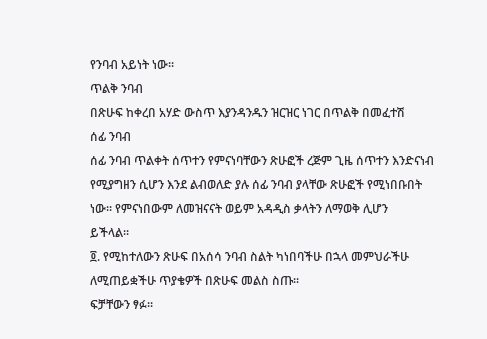የንባብ አይነት ነው፡፡
ጥልቅ ንባብ
በጽሁፍ ከቀረበ አሃድ ውስጥ እያንዳንዱን ዝርዝር ነገር በጥልቅ በመፈተሽ
ሰፊ ንባብ
ሰፊ ንባብ ጥልቀት ሰጥተን የምናነባቸውን ጽሁፎች ረጅም ጊዜ ሰጥተን እንድናነብ
የሚያግዘን ሲሆን እንደ ልብወለድ ያሉ ሰፊ ንባብ ያላቸው ጽሁፎች የሚነበቡበት
ነው፡፡ የምናነበውም ለመዝናናት ወይም አዳዲስ ቃላትን ለማወቅ ሊሆን
ይችላል፡፡
፬. የሚከተለውን ጽሁፍ በአሰሳ ንባብ ስልት ካነበባችሁ በኋላ መምህራችሁ
ለሚጠይቋችሁ ጥያቄዎች በጽሁፍ መልስ ስጡ፡፡
ፍቻቸውን ፃፉ፡፡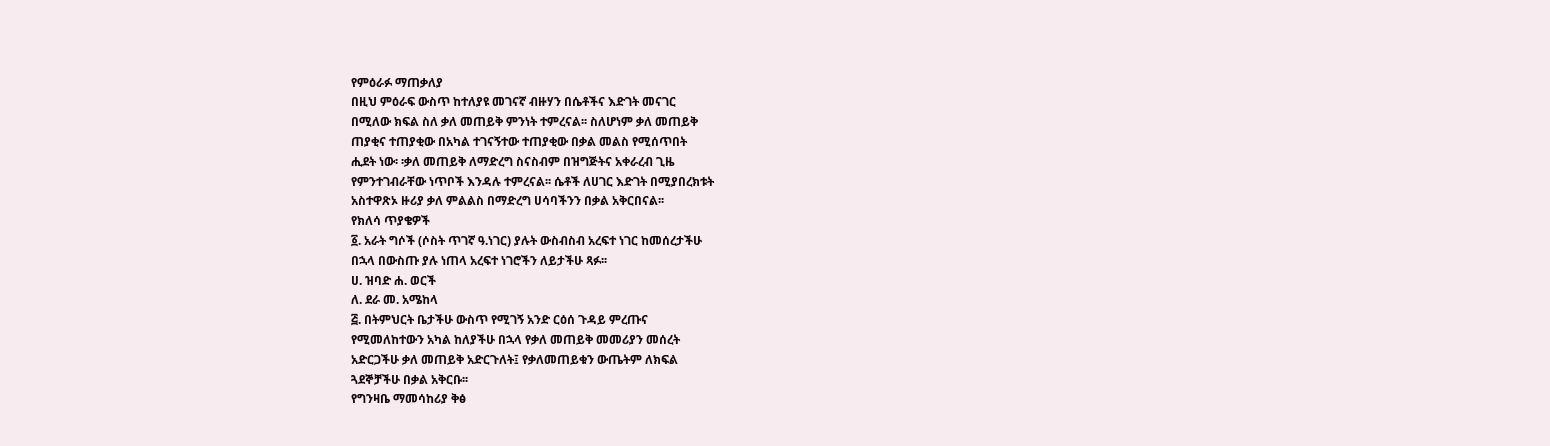የምዕራፉ ማጠቃለያ
በዚህ ምዕራፍ ውስጥ ከተለያዩ መገናኛ ብዙሃን በሴቶችና እድገት መናገር
በሚለው ክፍል ስለ ቃለ መጠይቅ ምንነት ተምረናል፡፡ ስለሆነም ቃለ መጠይቅ
ጠያቂና ተጠያቂው በአካል ተገናኝተው ተጠያቂው በቃል መልስ የሚሰጥበት
ሒደት ነው፡ ፡ቃለ መጠይቅ ለማድረግ ስናስብም በዝግጅትና አቀራረብ ጊዜ
የምንተገብራቸው ነጥቦች እንዳሉ ተምረናል፡፡ ሴቶች ለሀገር እድገት በሚያበረክቱት
አስተዋጽኦ ዙሪያ ቃለ ምልልስ በማድረግ ሀሳባችንን በቃል አቅርበናል፡፡
የክለሳ ጥያቄዎች
፩. አራት ግሶች (ሶስት ጥገኛ ዓ.ነገር) ያሉት ውስብስብ አረፍተ ነገር ከመሰረታችሁ
በኋላ በውስጡ ያሉ ነጠላ አረፍተ ነገሮችን ለይታችሁ ጻፉ፡፡
ሀ. ዝባድ ሐ. ወርች
ለ. ደራ መ. አሜከላ
፭. በትምህርት ቤታችሁ ውስጥ የሚገኝ አንድ ርዕሰ ጉዳይ ምረጡና
የሚመለከተውን አካል ከለያችሁ በኋላ የቃለ መጠይቅ መመሪያን መሰረት
አድርጋችሁ ቃለ መጠይቅ አድርጉለት፤ የቃለመጠይቁን ውጤትም ለክፍል
ጓደኞቻችሁ በቃል አቅርቡ፡፡
የግንዛቤ ማመሳከሪያ ቅፅ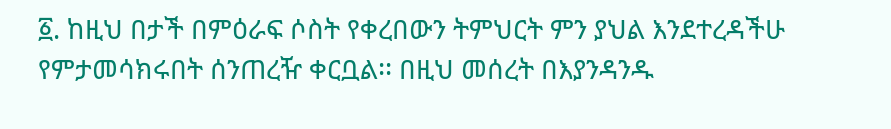፩. ከዚህ በታች በምዕራፍ ሶስት የቀረበውን ትምህርት ምን ያህል እንደተረዳችሁ
የምታመሳክሩበት ሰንጠረዥ ቀርቧል፡፡ በዚህ መሰረት በእያንዳንዱ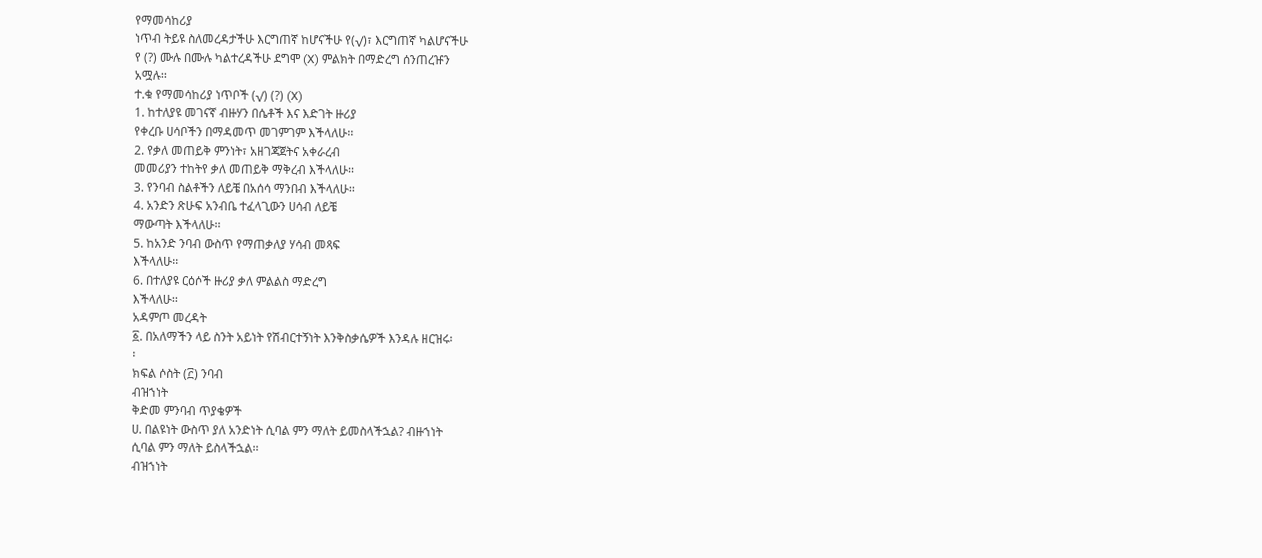የማመሳከሪያ
ነጥብ ትይዩ ስለመረዳታችሁ እርግጠኛ ከሆናችሁ የ(√)፣ እርግጠኛ ካልሆናችሁ
የ (?) ሙሉ በሙሉ ካልተረዳችሁ ደግሞ (X) ምልክት በማድረግ ሰንጠረዡን
አሟሉ፡፡
ተ.ቁ የማመሳከሪያ ነጥቦች (√) (?) (X)
1. ከተለያዩ መገናኛ ብዙሃን በሴቶች እና እድገት ዙሪያ
የቀረቡ ሀሳቦችን በማዳመጥ መገምገም እችላለሁ፡፡
2. የቃለ መጠይቅ ምንነት፣ አዘገጃጀትና አቀራረብ
መመሪያን ተከትየ ቃለ መጠይቅ ማቅረብ እችላለሁ፡፡
3. የንባብ ስልቶችን ለይቼ በአሰሳ ማንበብ እችላለሁ፡፡
4. አንድን ጽሁፍ አንብቤ ተፈላጊውን ሀሳብ ለይቼ
ማውጣት እችላለሁ፡፡
5. ከአንድ ንባብ ውስጥ የማጠቃለያ ሃሳብ መጻፍ
እችላለሁ፡፡
6. በተለያዩ ርዕሶች ዙሪያ ቃለ ምልልስ ማድረግ
እችላለሁ፡፡
አዳምጦ መረዳት
፩. በአለማችን ላይ ስንት አይነት የሽብርተኝነት እንቅስቃሴዎች እንዳሉ ዘርዝሩ፡
፡
ክፍል ሶስት (፫) ንባብ
ብዝኀነት
ቅድመ ምንባብ ጥያቄዎች
ሀ. በልዩነት ውስጥ ያለ አንድነት ሲባል ምን ማለት ይመስላችኋል? ብዙኀነት
ሲባል ምን ማለት ይስላችኋል፡፡
ብዝኀነት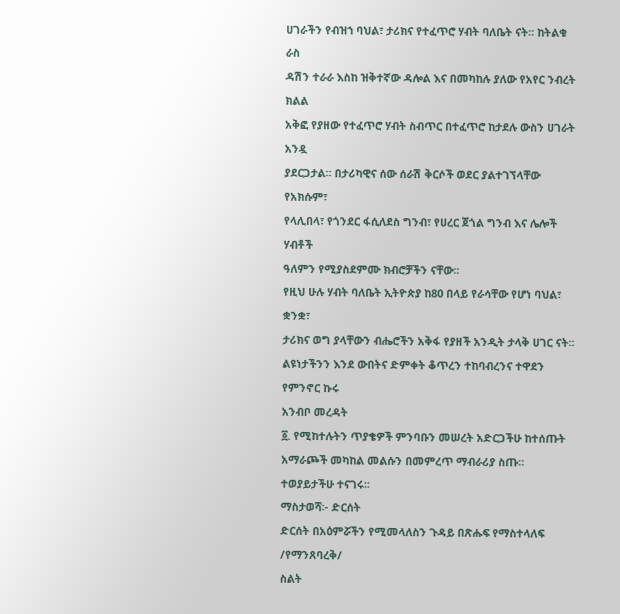ሀገራችን የብዝኀ ባህል፣ ታሪክና የተፈጥሮ ሃብት ባለቤት ናት፡፡ ከትልቁ ራስ
ዳሽን ተራራ እስከ ዝቅተኛው ዳሎል እና በመካከሉ ያለው የአየር ንብረት ክልል
አቅፎ የያዘው የተፈጥሮ ሃብት ስብጥር በተፈጥሮ ከታደሉ ውስን ሀገራት አንዷ
ያደርጋታል፡፡ በታሪካዊና ሰው ሰራሽ ቅርሶች ወደር ያልተገኘላቸው የአክሱም፣
የላሊበላ፣ የጎንደር ፋሲለደስ ግንብ፣ የሀረር ጀጎል ግንብ እና ሌሎች ሃብቶች
ዓለምን የሚያስደምሙ ክብሮቻችን ናቸው፡፡
የዚህ ሁሉ ሃብት ባለቤት ኢትዮጵያ ከ80 በላይ የራሳቸው የሆነ ባህል፣ ቋንቋ፣
ታሪክና ወግ ያላቸውን ብሔሮችን አቅፋ የያዘች አንዲት ታላቅ ሀገር ናት፡፡
ልዩነታችንን እንደ ውበትና ድምቀት ቆጥረን ተከባብረንና ተዋደን የምንኖር ኩሩ
አንብቦ መረዳት
፩. የሚከተሉትን ጥያቄዎች ምንባቡን መሠረት አድርጋችሁ ከተሰጡት
አማራጮች መካከል መልሱን በመምረጥ ማብራሪያ ስጡ፡፡
ተወያይታችሁ ተናገሩ፡፡
ማስታወሻ፡- ድርሰት
ድርሰት በአዕምሯችን የሚመላለስን ጉዳይ በጽሑፍ የማስተላለፍ /የማንጸባረቅ/
ስልት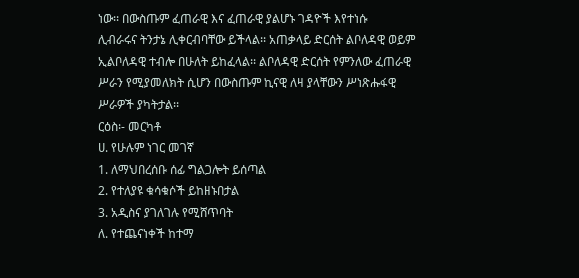ነው፡፡ በውስጡም ፈጠራዊ እና ፈጠራዊ ያልሆኑ ገዳዮች እየተነሱ
ሊብራሩና ትንታኔ ሊቀርብባቸው ይችላል፡፡ አጠቃላይ ድርሰት ልቦለዳዊ ወይም
ኢልቦለዳዊ ተብሎ በሁለት ይከፈላል፡፡ ልቦለዳዊ ድርሰት የምንለው ፈጠራዊ
ሥራን የሚያመለክት ሲሆን በውስጡም ኪናዊ ለዛ ያላቸውን ሥነጽሑፋዊ
ሥራዎች ያካትታል፡፡
ርዕስ፡- መርካቶ
ሀ. የሁሉም ነገር መገኛ
1. ለማህበረሰቡ ሰፊ ግልጋሎት ይሰጣል
2. የተለያዩ ቁሳቁሶች ይከዘኑበታል
3. አዲስና ያገለገሉ የሚሸጥባት
ለ. የተጨናነቀች ከተማ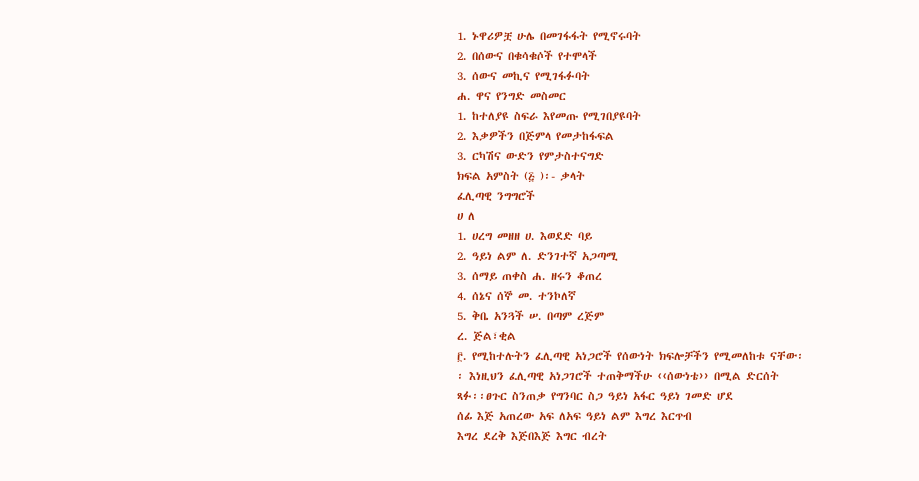1. ኑዋሪዎቿ ሁሌ በመገፋፋት የሚኖሩባት
2. በሰውና በቁሳቁሶች የተሞላች
3. ሰውና መኪና የሚገፋፉባት
ሐ. ዋና የንግድ መስመር
1. ከተለያዩ ስፍራ እየመጡ የሚገበያዩባት
2. እቃዎችን በጅምላ የመታከፋፍል
3. ርካሽና ውድን የምታስተናግድ
ክፍል አምስት (፭ )፡- ቃላት
ፈሊጣዊ ንግግሮች
ሀ ለ
1. ሀረግ መዘዘ ሀ. እወደድ ባይ
2. ዓይነ ልም ለ. ድንገተኛ አጋጣሚ
3. ሰማይ ጠቀስ ሐ. ዘሩን ቆጠረ
4. ሰኔና ሰኞ መ. ተንኮለኛ
5. ቅቤ አንጓች ሠ. በጣም ረጅም
ረ. ጅል፣ቂል
፫. የሚከተሉትን ፈሊጣዊ አነጋሮች የሰውነት ክፍሎቻችን የሚመለከቱ ናቸው፡
፡ እነዚህን ፈሊጣዊ አነጋገሮች ተጠቅማችሁ ‹‹ሰውነቴ›› በሚል ድርሰት
ጻፉ፡፡ፀጉር ስንጠቃ የግንባር ስጋ ዓይነ አፋር ዓይነ ገመድ ሆደ
ሰፊ እጅ አጠረው አፍ ለአፍ ዓይነ ልም እግረ እርጥብ
እግረ ደረቅ እጅበእጅ እግር ብረት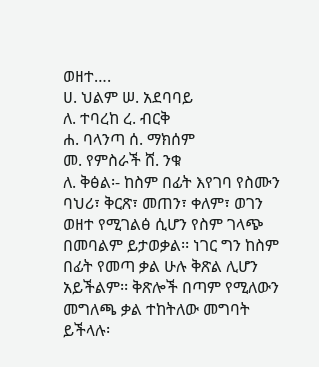ወዘተ….
ሀ. ህልም ሠ. አደባባይ
ለ. ተባረከ ረ. ብርቅ
ሐ. ባላንጣ ሰ. ማክሰም
መ. የምስራች ሸ. ንቁ
ለ. ቅፅል፡- ከስም በፊት እየገባ የስሙን ባህሪ፣ ቅርጽ፣ መጠን፣ ቀለም፣ ወገን
ወዘተ የሚገልፅ ሲሆን የስም ገላጭ በመባልም ይታወቃል፡፡ ነገር ግን ከስም
በፊት የመጣ ቃል ሁሉ ቅጽል ሊሆን አይችልም፡፡ ቅጽሎች በጣም የሚለውን
መግለጫ ቃል ተከትለው መግባት ይችላሉ፡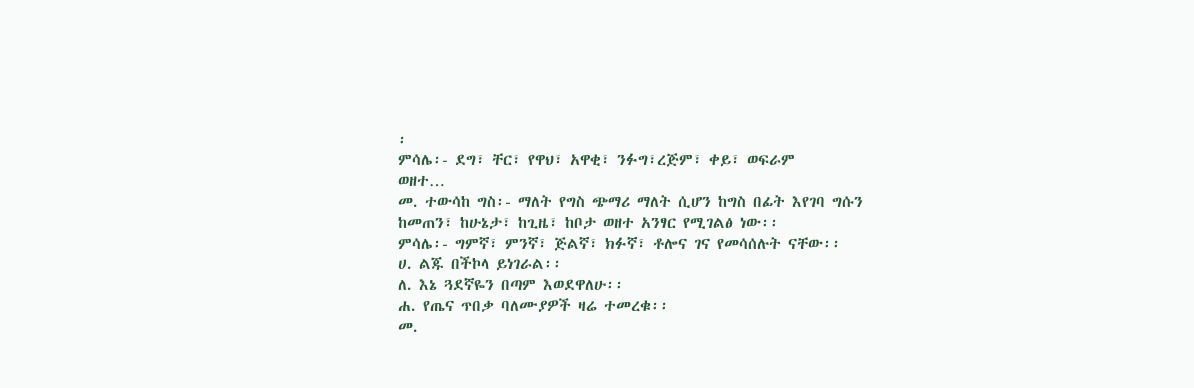፡
ምሳሌ፡- ደግ፣ ቸር፣ የዋህ፣ አዋቂ፣ ንፉግ፣ረጅም፣ ቀይ፣ ወፍራም
ወዘተ…
መ. ተውሳከ ግስ፡- ማለት የግስ ጭማሪ ማለት ሲሆን ከግስ በፊት እየገባ ግሱን
ከመጠን፣ ከሁኔታ፣ ከጊዜ፣ ከቦታ ወዘተ አንፃር የሚገልፅ ነው፡፡
ምሳሌ፡- ግምኛ፣ ምንኛ፣ ጅልኛ፣ ክፉኛ፣ ቶሎና ገና የመሳሰሉት ናቸው፡፡
ሀ. ልጁ በችኮላ ይነገራል፡፡
ለ. እኔ ጓደኛዬን በጣም እወደዋለሁ፡፡
ሐ. የጤና ጥበቃ ባለሙያዎች ዛሬ ተመረቁ፡፡
መ.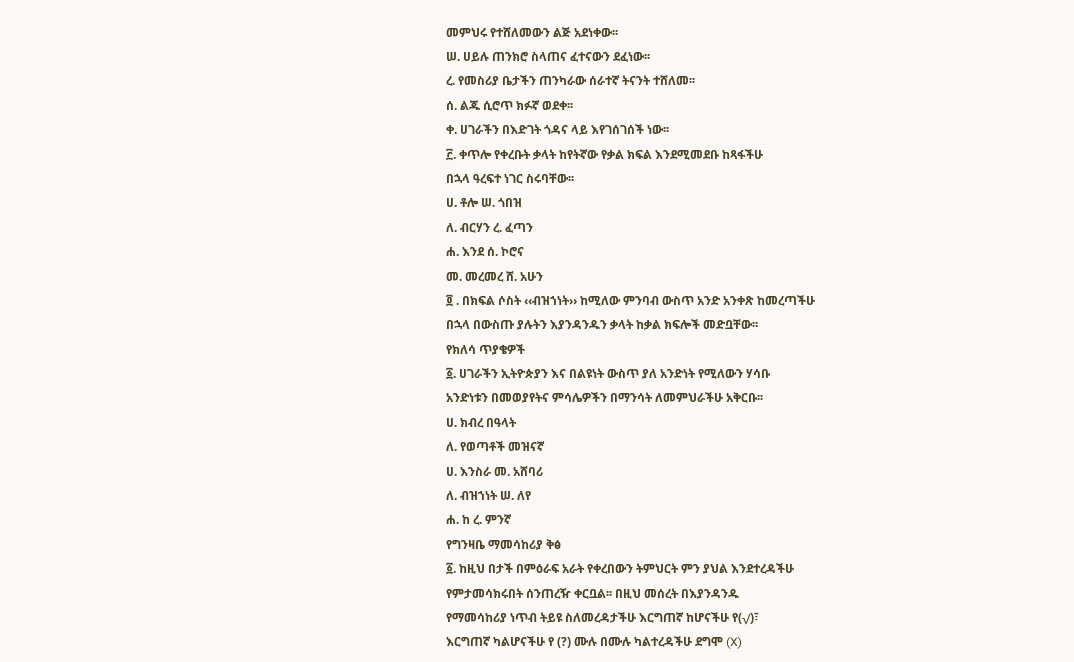መምህሩ የተሸለመውን ልጅ አደነቀው፡፡
ሠ. ሀይሉ ጠንክሮ ስላጠና ፈተናውን ደፈነው፡፡
ረ. የመስሪያ ቤታችን ጠንካራው ሰራተኛ ትናንት ተሸለመ፡፡
ሰ. ልጁ ሲሮጥ ክፉኛ ወደቀ፡፡
ቀ. ሀገራችን በእድገት ጎዳና ላይ እየገሰገሰች ነው፡፡
፫. ቀጥሎ የቀረቡት ቃላት ከየትኛው የቃል ክፍል እንደሚመደቡ ከጻፋችሁ
በኋላ ዓረፍተ ነገር ስሩባቸው፡፡
ሀ. ቶሎ ሠ. ጎበዝ
ለ. ብርሃን ረ. ፈጣን
ሐ. እንደ ሰ. ኮሮና
መ. መረመረ ሸ. አሁን
፬ . በክፍል ሶስት ‹‹ብዝኀነት›› ከሚለው ምንባብ ውስጥ አንድ አንቀጽ ከመረጣችሁ
በኋላ በውስጡ ያሉትን እያንዳንዱን ቃላት ከቃል ክፍሎች መድቧቸው፡፡
የክለሳ ጥያቄዎች
፩. ሀገራችን ኢትዮጵያን እና በልዩነት ውስጥ ያለ አንድነት የሚለውን ሃሳቡ
አንድነቱን በመወያየትና ምሳሌዎችን በማንሳት ለመምህራችሁ አቅርቡ፡፡
ሀ. ክብረ በዓላት
ለ. የወጣቶች መዝናኛ
ሀ. እንስራ መ. አሸባሪ
ለ. ብዝኀነት ሠ. ለየ
ሐ. ከ ረ. ምንኛ
የግንዛቤ ማመሳከሪያ ቅፅ
፩. ከዚህ በታች በምዕራፍ አራት የቀረበውን ትምህርት ምን ያህል እንደተረዳችሁ
የምታመሳክሩበት ሰንጠረዥ ቀርቧል፡፡ በዚህ መሰረት በእያንዳንዱ
የማመሳከሪያ ነጥብ ትይዩ ስለመረዳታችሁ እርግጠኛ ከሆናችሁ የ(√)፣
እርግጠኛ ካልሆናችሁ የ (?) ሙሉ በሙሉ ካልተረዳችሁ ደግሞ (X)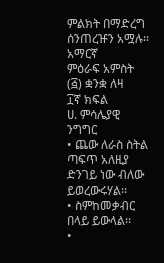ምልክት በማድረግ ሰንጠረዡን አሟሉ፡፡
አማርኛ
ምዕራፍ አምስት (፭) ቋንቋ ለዛ
፲ኛ ክፍል
ሀ. ምሳሌያዊ ንግግር
• ጨው ለራስ ስትል ጣፍጥ አለዚያ ድንገይ ነው ብለው ይወረውሩሃል፡፡
• ስምከመቃብር በላይ ይውላል፡፡
•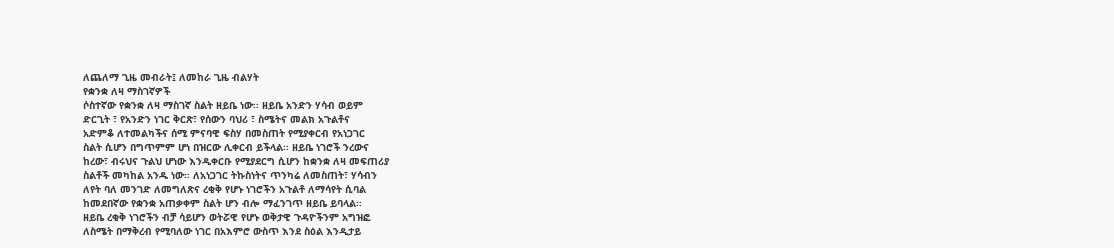ለጨለማ ጊዜ መብራት፤ ለመከራ ጊዜ ብልሃት
የቋንቋ ለዛ ማስገኛዎች
ሶስተኛው የቋንቋ ለዛ ማስገኛ ስልት ዘይቤ ነው፡፡ ዘይቤ አንድን ሃሳብ ወይም
ድርጊት ፣ የአንድን ነገር ቅርጽ፣ የሰውን ባህሪ ፣ ስሜትና መልክ አጉልቶና
አድምቆ ለተመልካችና ሰሚ ምናባዊ ፍስሃ በመስጠት የሚያቀርብ የአነጋገር
ስልት ሲሆን በግጥምም ሆነ በዝርው ሊቀርብ ይችላል፡፡ ዘይቤ ነገሮች ንረውና
ከረው፣ ብሩህና ጉልህ ሆነው እንዲቀርቡ የሚያደርግ ሲሆን ከቋንቋ ለዛ መፍጠሪያ
ስልቶች መካከል አንዱ ነው፡፡ ለአነጋገር ትኩስነትና ጥንካሬ ለመስጠት፣ ሃሳብን
ለየት ባለ መንገድ ለመግለጽና ረቂቅ የሆኑ ነገሮችን አጉልቶ ለማሳየት ሲባል
ከመደበኛው የቋንቋ አጠቃቀም ስልት ሆን ብሎ ማፈንገጥ ዘይቤ ይባላል፡፡
ዘይቤ ረቂቅ ነገሮችን ብቻ ሳይሆን ወትሯዊ የሆኑ ወቅታዊ ጉዳዮችንም አግዝፎ
ለስሜት በማቅረብ የሚባለው ነገር በአእምሮ ውስጥ እንደ ስዕል እንዲታይ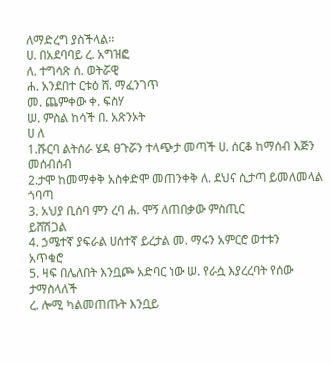ለማድረግ ያስችላል፡፡
ሀ. በአደባባይ ረ. አግዝፎ
ለ. ተግሳጽ ሰ. ወትሯዊ
ሐ. አንደበተ ርቱዕ ሸ. ማፈንገጥ
መ. ጨምቀው ቀ. ፍስሃ
ሠ. ምስል ከሳች በ. አጽንኦት
ሀ ለ
1.ሹርባ ልትሰራ ሄዳ ፀጉሯን ተላጭታ መጣች ሀ. ሰርቆ ከማሰብ እጅን
መሰብሰብ
2.ታሞ ከመማቀቅ አስቀድሞ መጠንቀቅ ለ. ደህና ሲታጣ ይመለመላል
ጎባጣ
3. አህያ ቢሰባ ምን ረባ ሐ. ሞኝ ለጠበቃው ምስጢር
ይሸሽጋል
4. ኃሜተኛ ያፍራል ሀሰተኛ ይረታል መ. ማሩን አምርሮ ወተቱን
አጥቁሮ
5. ዛፍ በሌለበት እንቧጮ አድባር ነው ሠ. የራሷ እያረረባት የሰው
ታማስላለች
ረ. ሎሚ ካልመጠጡት እንቧይ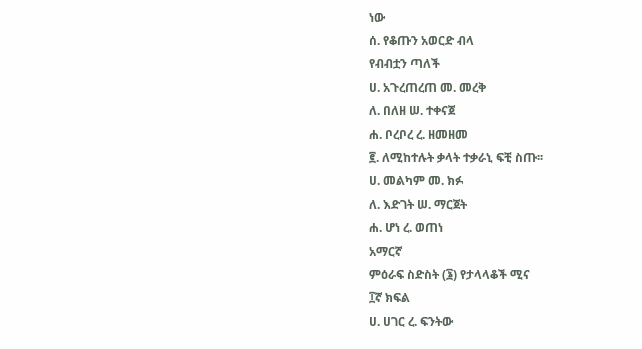ነው
ሰ. የቆጡን አወርድ ብላ
የብብቷን ጣለች
ሀ. አጉረጠረጠ መ. መረቅ
ለ. በለዘ ሠ. ተቀናጀ
ሐ. ቦረቦረ ረ. ዘመዘመ
፪. ለሚከተሉት ቃላት ተቃራኒ ፍቺ ስጡ፡፡
ሀ. መልካም መ. ክፉ
ለ. እድገት ሠ. ማርጀት
ሐ. ሆነ ረ. ወጠነ
አማርኛ
ምዕራፍ ስድስት (፮) የታላላቆች ሚና
፲ኛ ክፍል
ሀ. ሀገር ረ. ፍንትው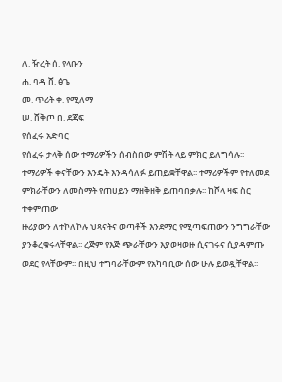ለ. ዥረት ሰ. የላቡን
ሐ. ባዳ ሸ. ፅጌ
መ. ጥሪት ቀ. የሚለማ
ሠ. ሸቅጦ በ. ደጃፍ
የሰፈሩ አድባር
የሰፈሩ ታላቅ ሰው ተማሪዎችን ሰብስበው ምሽት ላይ ምክር ይለግሳሉ፡፡
ተማሪዎች ቀናቸውን እንዴት እንዳሳለፉ ይጠይቋቸዋል፡፡ ተማሪዎችም የተለመደ
ምክራቸውን ለመስማት የጠሀይን ማዘቅዘቅ ይጠባበቃሉ፡፡ ከሾላ ዛፍ ስር ተቀምጠው
ዙሪያውን ለተኮለኮሉ ህጻናትና ወጣቶች እንደማር የሚጣፍጠውን ንግግራቸው
ያንቆረቁሩላቸዋል፡፡ ረጅም የእጅ ጭራቸውን እያወዛወዙ ሲናገሩና ሲያዳምጡ
ወደር የላቸውም፡፡ በዚህ ተግባራቸውም የአካባቢው ሰው ሁሉ ይወዷቸዋል፡፡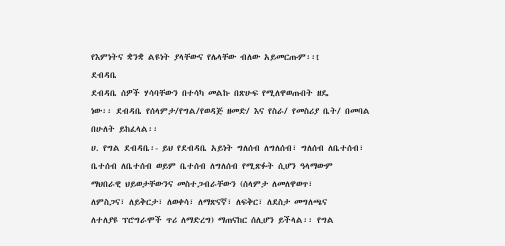የእምነትና ቋንቋ ልዩነት ያላቸውና የሌላቸው ብለው አይመርጡም፡፡t
ደብዳቤ
ደብዳቤ ሰዎች ሃሳባቸውን በተሳካ መልኩ በጽሁፍ የሚለዋወጡበት ዘዴ
ነው፡፡ ደብዳቤ የሰላምታ/የግል/የወዳጅ ዘመድ/ እና የስራ/ የመስሪያ ቤት/ በመባል
በሁለት ይከፈላል፡፡
ሀ. የግል ደብዳቤ፡- ይህ የደብዳቤ አይነት ግለሰብ ለግለሰብ፣ ግለሰብ ለቤተሰብ፣
ቤተሰብ ለቤተሰብ ወይም ቤተሰብ ለግለሰብ የሚጽፉት ሲሆን ዓላማውም
ማህበራዊ ህይወታቸውንና መስተጋብራቸውን (ሰላምታ ለመለዋወጥ፣
ለምስጋና፣ ለይቅርታ፣ ለወቀሳ፣ ለማጽናኛ፣ ለፍቅር፣ ለደስታ መግለጫና
ለተለያዩ ፕሮግራሞች ጥሪ ለማድረግ) ማጠናከር ሰሊሆን ይችላል፡፡ የግል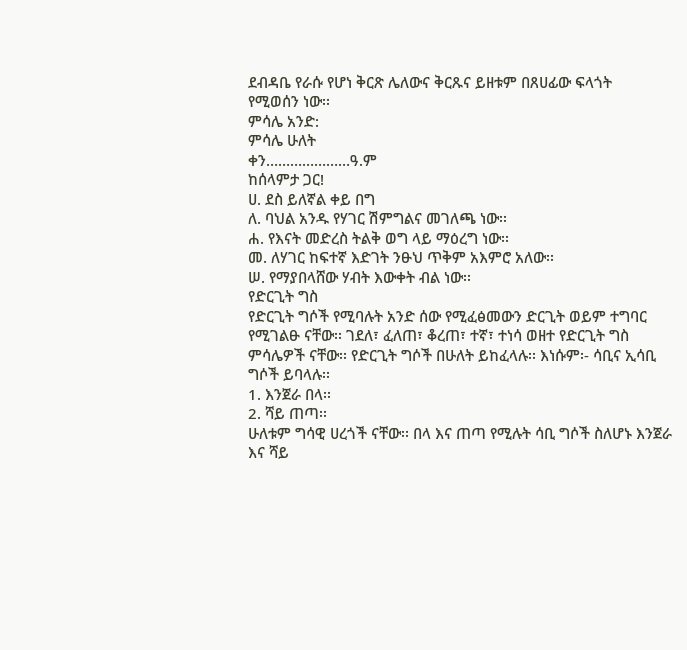ደብዳቤ የራሱ የሆነ ቅርጽ ሌለውና ቅርጹና ይዘቱም በጸሀፊው ፍላጎት
የሚወሰን ነው፡፡
ምሳሌ አንድ:
ምሳሌ ሁለት
ቀን…………………ዓ.ም
ከሰላምታ ጋር!
ሀ. ደስ ይለኛል ቀይ በግ
ለ. ባህል አንዱ የሃገር ሽምግልና መገለጫ ነው፡፡
ሐ. የእናት መድረስ ትልቅ ወግ ላይ ማዕረግ ነው፡፡
መ. ለሃገር ከፍተኛ እድገት ንፁህ ጥቅም አእምሮ አለው፡፡
ሠ. የማያበላሸው ሃብት እውቀት ብል ነው፡፡
የድርጊት ግስ
የድርጊት ግሶች የሚባሉት አንድ ሰው የሚፈፅመውን ድርጊት ወይም ተግባር
የሚገልፁ ናቸው፡፡ ገደለ፣ ፈለጠ፣ ቆረጠ፣ ተኛ፣ ተነሳ ወዘተ የድርጊት ግስ
ምሳሌዎች ናቸው፡፡ የድርጊት ግሶች በሁለት ይከፈላሉ፡፡ እነሱም፡- ሳቢና ኢሳቢ
ግሶች ይባላሉ፡፡
1. እንጀራ በላ፡፡
2. ሻይ ጠጣ፡፡
ሁለቱም ግሳዊ ሀረጎች ናቸው፡፡ በላ እና ጠጣ የሚሉት ሳቢ ግሶች ስለሆኑ እንጀራ
እና ሻይ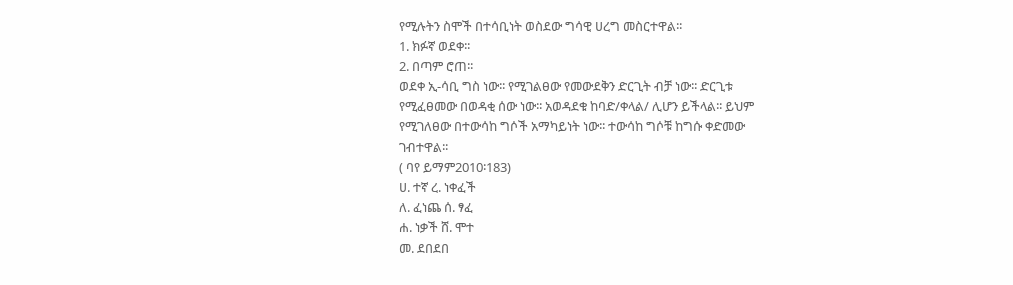የሚሉትን ስሞች በተሳቢነት ወስደው ግሳዊ ሀረግ መስርተዋል፡፡
1. ክፉኛ ወደቀ፡፡
2. በጣም ሮጠ፡፡
ወደቀ ኢ-ሳቢ ግስ ነው፡፡ የሚገልፀው የመውደቅን ድርጊት ብቻ ነው፡፡ ድርጊቱ
የሚፈፀመው በወዳቂ ሰው ነው፡፡ አወዳደቁ ከባድ/ቀላል/ ሊሆን ይችላል፡፡ ይህም
የሚገለፀው በተውሳከ ግሶች አማካይነት ነው፡፡ ተውሳከ ግሶቹ ከግሱ ቀድመው
ገብተዋል፡፡
( ባየ ይማም2010፡183)
ሀ. ተኛ ረ. ነቀፈች
ለ. ፈነጨ ሰ. ፃፈ
ሐ. ነቃች ሸ. ሞተ
መ. ደበደበ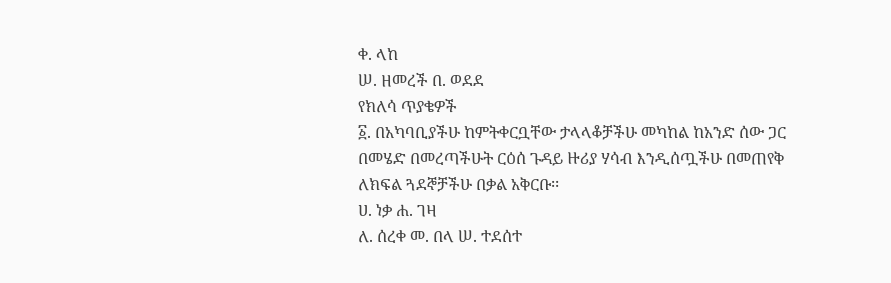ቀ. ላከ
ሠ. ዘመረች በ. ወደደ
የክለሳ ጥያቄዎች
፩. በአካባቢያችሁ ከምትቀርቧቸው ታላላቆቻችሁ መካከል ከአንድ ሰው ጋር
በመሄድ በመረጣችሁት ርዕሰ ጉዳይ ዙሪያ ሃሳብ እንዲሰጧችሁ በመጠየቅ
ለክፍል ጓደኞቻችሁ በቃል አቅርቡ፡፡
ሀ. ነቃ ሐ. ገዛ
ለ. ሰረቀ መ. በላ ሠ. ተደሰተ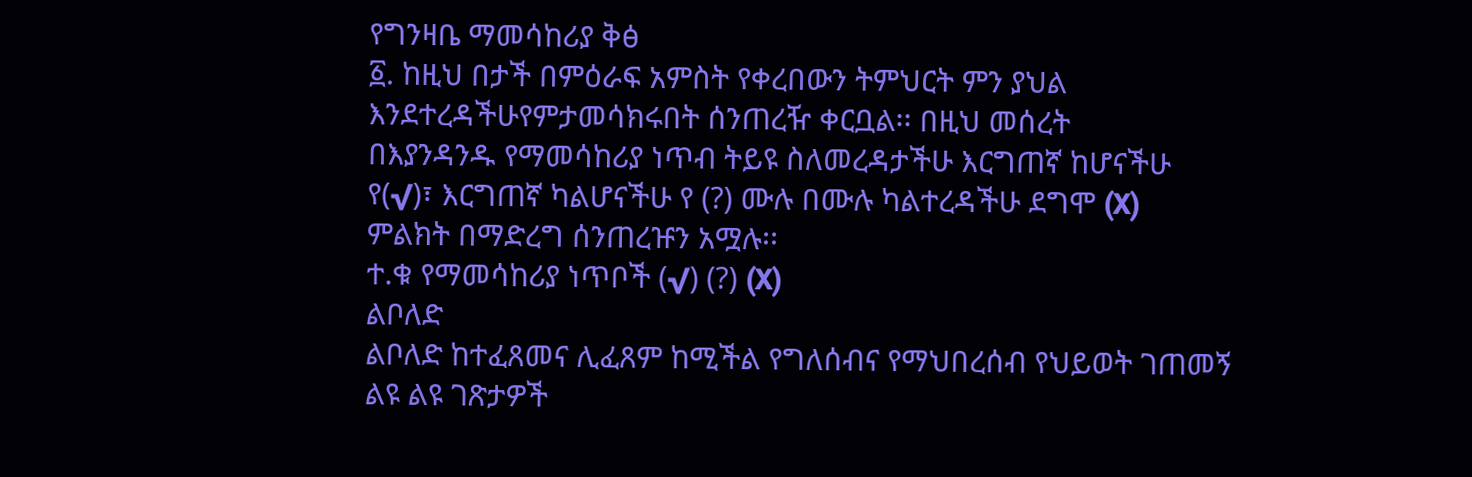የግንዛቤ ማመሳከሪያ ቅፅ
፩. ከዚህ በታች በምዕራፍ አምስት የቀረበውን ትምህርት ምን ያህል
እንደተረዳችሁየምታመሳክሩበት ሰንጠረዥ ቀርቧል፡፡ በዚህ መሰረት
በእያንዳንዱ የማመሳከሪያ ነጥብ ትይዩ ስለመረዳታችሁ እርግጠኛ ከሆናችሁ
የ(√)፣ እርግጠኛ ካልሆናችሁ የ (?) ሙሉ በሙሉ ካልተረዳችሁ ደግሞ (X)
ምልክት በማድረግ ሰንጠረዡን አሟሉ፡፡
ተ.ቁ የማመሳከሪያ ነጥቦች (√) (?) (X)
ልቦለድ
ልቦለድ ከተፈጸመና ሊፈጸም ከሚችል የግለሰብና የማህበረሰብ የህይወት ገጠመኝ
ልዩ ልዩ ገጽታዎች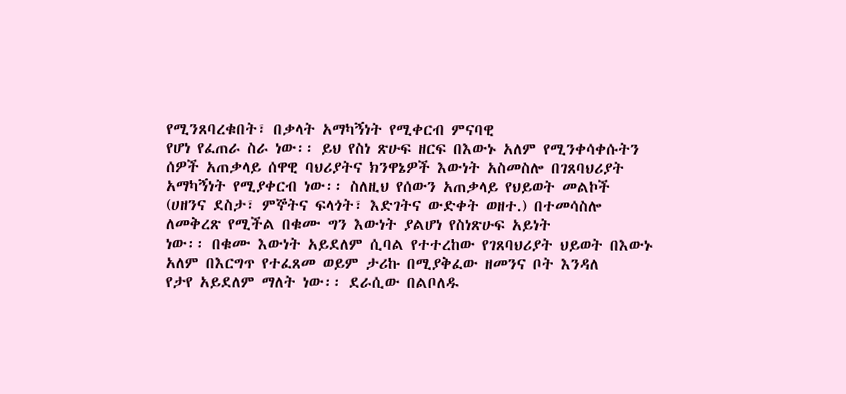የሚንጸባረቁበት፣ በቃላት አማካኝነት የሚቀርብ ምናባዊ
የሆነ የፈጠራ ስራ ነው፡፡ ይህ የስነ ጽሁፍ ዘርፍ በእውኑ አለም የሚንቀሳቀሱትን
ሰዎች አጠቃላይ ሰዋዊ ባህሪያትና ክንዋኔዎች እውነት አስመስሎ በገጸባህሪያት
አማካኝነት የሚያቀርብ ነው፡፡ ስለዚህ የሰውን አጠቃላይ የህይወት መልኮች
(ሀዘንና ደስታ፣ ምኞትና ፍላጎት፣ እድገትና ውድቀት ወዘተ.) በተመሳስሎ
ለመቅረጽ የሚችል በቁሙ ግን እውነት ያልሆነ የስነጽሁፍ አይነት
ነው፡፡ በቁሙ እውነት አይደለም ሲባል የተተረከው የገጸባህሪያት ህይወት በእውኑ
አለም በእርግጥ የተፈጸመ ወይም ታሪኩ በሚያቅፈው ዘመንና ቦት እንዳለ
የታየ አይደለም ማለት ነው፡፡ ደራሲው በልቦለዱ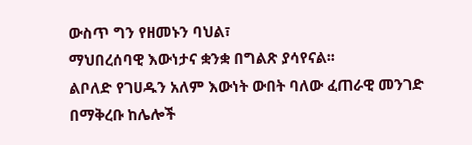ውስጥ ግን የዘመኑን ባህል፣
ማህበረሰባዊ እውነታና ቋንቋ በግልጽ ያሳየናል፡፡
ልቦለድ የገሀዱን አለም እውነት ውበት ባለው ፈጠራዊ መንገድ በማቅረቡ ከሌሎች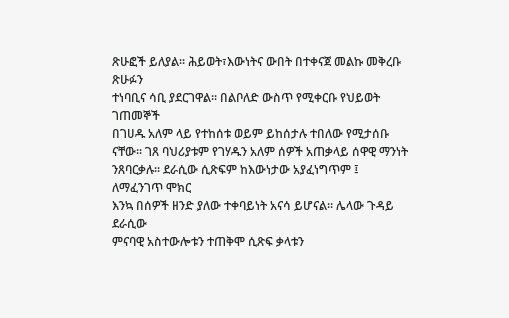ጽሁፎች ይለያል፡፡ ሕይወት፣እውነትና ውበት በተቀናጀ መልኩ መቅረቡ ጽሁፉን
ተነባቢና ሳቢ ያደርገዋል፡፡ በልቦለድ ውስጥ የሚቀርቡ የህይወት ገጠመኞች
በገሀዱ አለም ላይ የተከሰቱ ወይም ይከሰታሉ ተበለው የሚታሰቡ
ናቸው፡፡ ገጸ ባህሪያቱም የገሃዱን አለም ሰዎች አጠቃላይ ሰዋዊ ማንነት
ንጸባርቃሉ፡፡ ደራሲው ሲጽፍም ከእውነታው አያፈነግጥም ፤ ለማፈንገጥ ሞክር
እንኳ በሰዎች ዘንድ ያለው ተቀባይነት አናሳ ይሆናል፡፡ ሌላው ጉዳይ ደራሲው
ምናባዊ አስተውሎቱን ተጠቅሞ ሲጽፍ ቃላቱን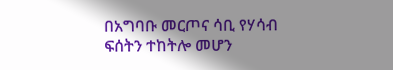በአግባቡ መርጦና ሳቢ የሃሳብ
ፍሰትን ተከትሎ መሆን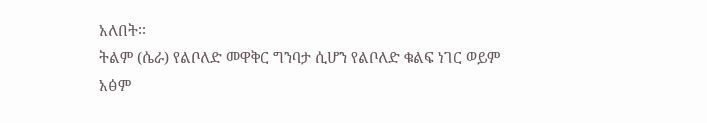አለበት፡፡
ትልም (ሴራ) የልቦለድ መዋቅር ግንባታ ሲሆን የልቦለድ ቁልፍ ነገር ወይም
አፅም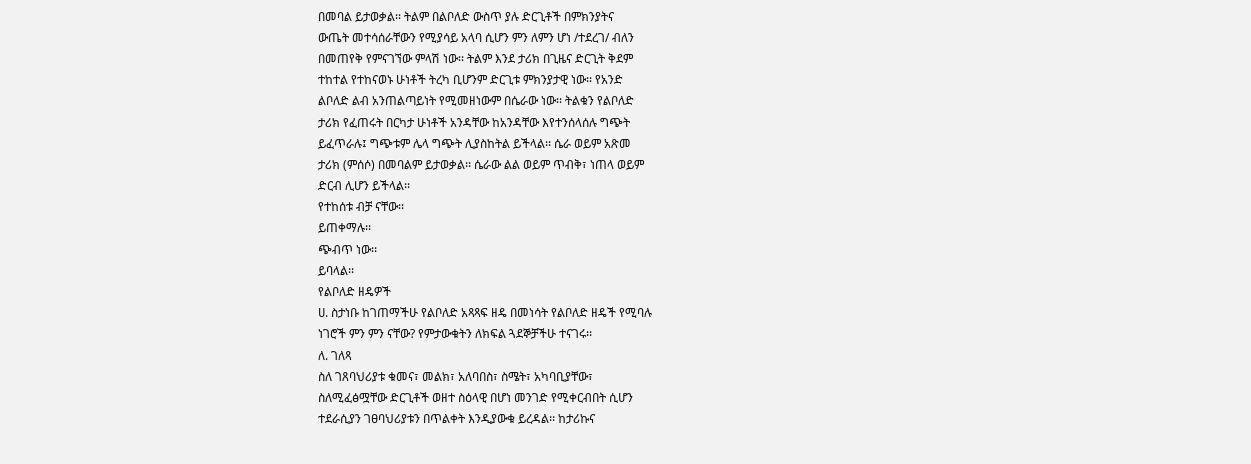በመባል ይታወቃል፡፡ ትልም በልቦለድ ውስጥ ያሉ ድርጊቶች በምክንያትና
ውጤት መተሳሰራቸውን የሚያሳይ አላባ ሲሆን ምን ለምን ሆነ /ተደረገ/ ብለን
በመጠየቅ የምናገኘው ምላሽ ነው፡፡ ትልም እንደ ታሪክ በጊዜና ድርጊት ቅደም
ተከተል የተከናወኑ ሁነቶች ትረካ ቢሆንም ድርጊቱ ምክንያታዊ ነው፡፡ የአንድ
ልቦለድ ልብ አንጠልጣይነት የሚመዘነውም በሴራው ነው፡፡ ትልቁን የልቦለድ
ታሪክ የፈጠሩት በርካታ ሁነቶች አንዳቸው ከአንዳቸው እየተንሰላሰሉ ግጭት
ይፈጥራሉ፤ ግጭቱም ሌላ ግጭት ሊያስከትል ይችላል፡፡ ሴራ ወይም አጽመ
ታሪክ (ምሰሶ) በመባልም ይታወቃል፡፡ ሴራው ልል ወይም ጥብቅ፣ ነጠላ ወይም
ድርብ ሊሆን ይችላል፡፡
የተከሰቱ ብቻ ናቸው፡፡
ይጠቀማሉ፡፡
ጭብጥ ነው፡፡
ይባላል፡፡
የልቦለድ ዘዴዎች
ሀ. ስታነቡ ከገጠማችሁ የልቦለድ አጻጻፍ ዘዴ በመነሳት የልቦለድ ዘዴች የሚባሉ
ነገሮች ምን ምን ናቸው? የምታውቁትን ለክፍል ጓደኞቻችሁ ተናገሩ፡፡
ለ. ገለጻ
ስለ ገጸባህሪያቱ ቁመና፣ መልክ፣ አለባበስ፣ ስሜት፣ አካባቢያቸው፣
ስለሚፈፅሟቸው ድርጊቶች ወዘተ ስዕላዊ በሆነ መንገድ የሚቀርብበት ሲሆን
ተደራሲያን ገፀባህሪያቱን በጥልቀት እንዲያውቁ ይረዳል፡፡ ከታሪኩና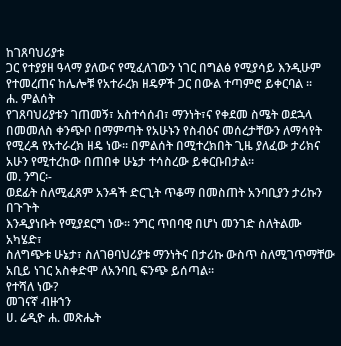ከገጸባህሪያቱ
ጋር የተያያዘ ዓላማ ያለውና የሚፈለገውን ነገር በግልፅ የሚያሳይ እንዲሁም
የተመረጠና ከሌሎቹ የአተራረክ ዘዴዎች ጋር በውል ተጣምሮ ይቀርባል ፡፡
ሐ. ምልሰት
የገጸባህሪያቱን ገጠመኝ፣ አስተሳሰብ፣ ማንነት፣ና የቀደመ ስሜት ወደኋላ
በመመለስ ቀንጭቦ በማምጣት የአሁኑን የስብዕና መሰረታቸውን ለማሳየት
የሚረዳ የአተራረክ ዘዴ ነው፡፡ በምልሰት በሚተረክበት ጊዜ ያለፈው ታሪክና
አሁን የሚተረከው በጠበቀ ሁኔታ ተሳስረው ይቀርቡበታል፡፡
መ. ንግር፡-
ወደፊት ስለሚፈጸም አንዳች ድርጊት ጥቆማ በመስጠት አንባቢያን ታሪኩን በጉጉት
እንዲያነቡት የሚያደርግ ነው፡፡ ንግር ጥበባዊ በሆነ መንገድ ስለትልሙ አካሄድ፣
ስለግጭቱ ሁኔታ፣ ስለገፀባህሪያቱ ማንነትና በታሪኩ ውስጥ ስለሚገጥማቸው
አቢይ ነገር አስቀድሞ ለአንባቢ ፍንጭ ይሰጣል፡፡
የተሻለ ነው?
መገናኛ ብዙኀን
ሀ. ሬዲዮ ሐ. መጽሔት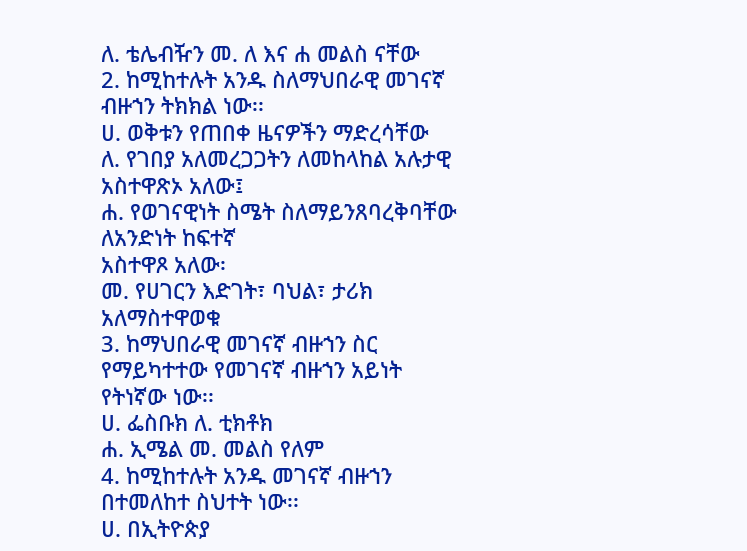ለ. ቴሌብዥን መ. ለ እና ሐ መልስ ናቸው
2. ከሚከተሉት አንዱ ስለማህበራዊ መገናኛ ብዙኀን ትክክል ነው፡፡
ሀ. ወቅቱን የጠበቀ ዜናዎችን ማድረሳቸው
ለ. የገበያ አለመረጋጋትን ለመከላከል አሉታዊ አስተዋጽኦ አለው፤
ሐ. የወገናዊነት ስሜት ስለማይንጸባረቅባቸው ለአንድነት ከፍተኛ
አስተዋጾ አለው፡
መ. የሀገርን እድገት፣ ባህል፣ ታሪክ አለማስተዋወቁ
3. ከማህበራዊ መገናኛ ብዙኀን ስር የማይካተተው የመገናኛ ብዙኀን አይነት
የትነኛው ነው፡፡
ሀ. ፌስቡክ ለ. ቲክቶክ
ሐ. ኢሜል መ. መልስ የለም
4. ከሚከተሉት አንዱ መገናኛ ብዙኀን በተመለከተ ስህተት ነው፡፡
ሀ. በኢትዮጵያ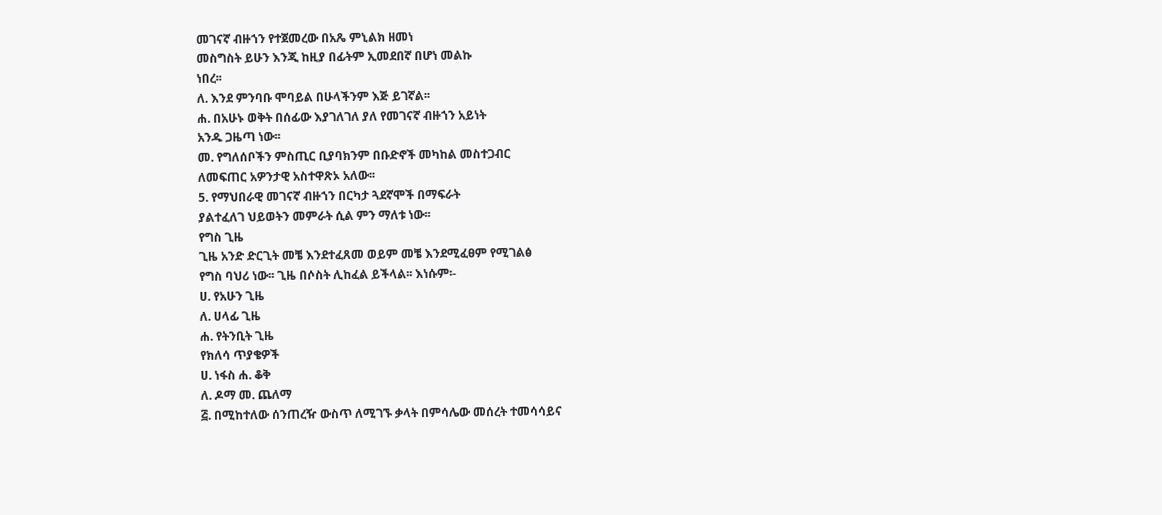መገናኛ ብዙኀን የተጀመረው በአጼ ምኒልክ ዘመነ
መስግስት ይሁን እንጂ ከዚያ በፊትም ኢመደበኛ በሆነ መልኩ
ነበረ፡፡
ለ. እንደ ምንባቡ ሞባይል በሁላችንም እጅ ይገኛል፡፡
ሐ. በአሁኑ ወቅት በሰፊው እያገለገለ ያለ የመገናኛ ብዙኀን አይነት
አንዱ ጋዜጣ ነው፡፡
መ. የግለሰቦችን ምስጢር ቢያባክንም በቡድኖች መካከል መስተጋብር
ለመፍጠር አዎንታዊ አስተዋጽኦ አለው፡፡
5. የማህበራዊ መገናኛ ብዙኀን በርካታ ጓደኛሞች በማፍራት
ያልተፈለገ ህይወትን መምራት ሲል ምን ማለቱ ነው፡፡
የግስ ጊዜ
ጊዜ አንድ ድርጊት መቼ እንደተፈጸመ ወይም መቼ እንደሚፈፀም የሚገልፅ
የግስ ባህሪ ነው፡፡ ጊዜ በሶስት ሊከፈል ይችላል፡፡ እነሱም፡-
ሀ. የአሁን ጊዜ
ለ. ሀላፊ ጊዜ
ሐ. የትንቢት ጊዜ
የክለሳ ጥያቄዎች
ሀ. ነፋስ ሐ. ቆቅ
ለ. ዶማ መ. ጨለማ
፭. በሚከተለው ሰንጠረዥ ውስጥ ለሚገኙ ቃላት በምሳሌው መሰረት ተመሳሳይና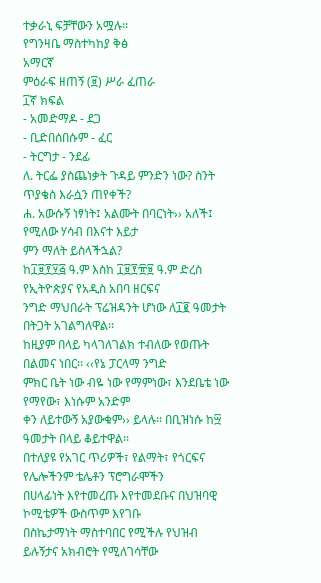ተቃራኒ ፍቻቸውን አሟሉ፡፡
የግንዛቤ ማስተካከያ ቅፅ
አማርኛ
ምዕራፍ ዘጠኝ (፱) ሥራ ፈጠራ
፲ኛ ክፍል
- አመድማዶ - ደጋ
- ቢድበሰበሱም - ፈር
- ትርግታ - ንደፊ
ለ. ትርፌ ያስጨነቃት ጉዳይ ምንድን ነው? ስንት ጥያቄስ እራሷን ጠየቀች?
ሐ. አውሱኝ ነፃነት፤ አልሙት በባርነት›› አለች፤ የሚለው ሃሳብ በእናተ እይታ
ምን ማለት ይስላችኋል?
ከ፲፱፻፶፭ ዓ.ም እስከ ፲፱፻፹፱ ዓ.ም ድረስ የኢትዮጵያና የአዲስ አበባ ዘርፍና
ንግድ ማህበራት ፕሬዝዳንት ሆነው ለ፲፪ ዓመታት በትጋት አገልግለዋል፡፡
ከዚያም በላይ ካላገለገልክ ተብለው የወጡት በልመና ነበር፡፡ ‹‹የኔ ፓርላማ ንግድ
ምክር ቤት ነው ብዬ ነው የማምነው፣ እንደቤቴ ነው የማየው፣ እነሱም አንድም
ቀን ለይተውኝ አያውቁም›› ይላሉ፡፡ በቢዝነሱ ከ፵ ዓመታት በላይ ቆይተዋል፡፡
በተለያዩ የአገር ጥሪዎች፣ የልማት፣ የጎርፍና የሌሎችንም ቴሌቶን ፕሮግራሞችን
በሀላፊነት እየተመረጡ እየተመደቡና በህዝባዊ ኮሚቴዎች ውስጥም እየገቡ
በስኬታማነት ማስተባበር የሚችሉ የህዝብ ይሉኝታና አክብሮት የሚለገሳቸው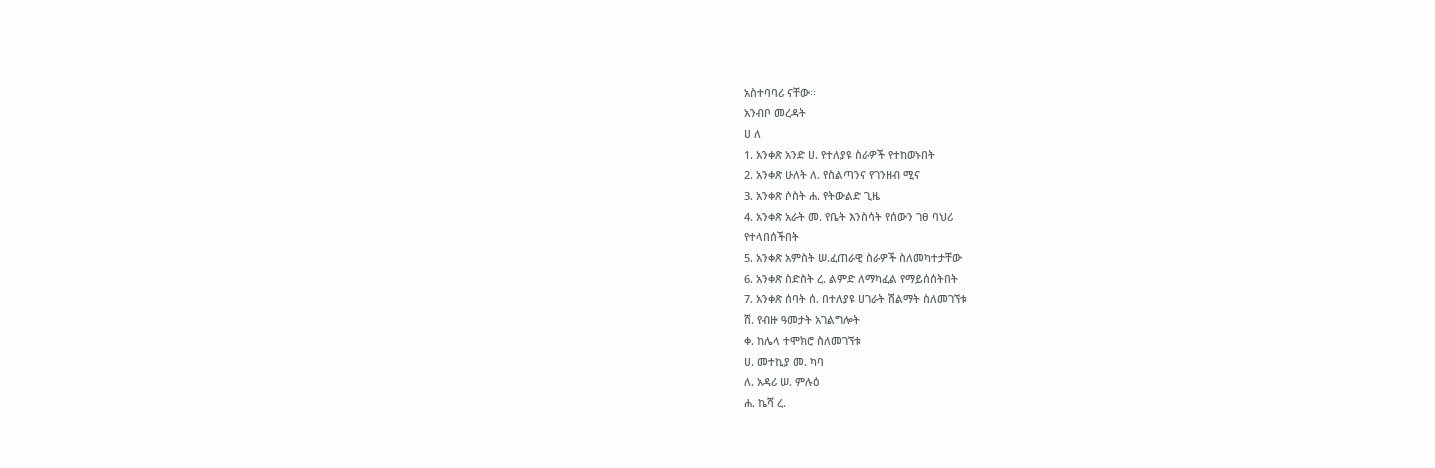አስተባባሪ ናቸው፡፡
አንብቦ መረዳት
ሀ ለ
1. አንቀጽ አንድ ሀ. የተለያዩ ስራዎች የተከወኑበት
2. አንቀጽ ሁለት ለ. የስልጣንና የገንዘብ ሚና
3. አንቀጽ ሶስት ሐ. የትውልድ ጊዜ
4. አንቀጽ አራት መ. የቤት እንስሳት የሰውን ገፀ ባህሪ
የተላበሰችበት
5. አንቀጽ አምስት ሠ.ፈጠራዊ ስራዎች ስለመካተታቸው
6. አንቀጽ ስድስት ረ. ልምድ ለማካፈል የማይሰሰትበት
7. አንቀጽ ሰባት ሰ. በተለያዩ ሀገራት ሽልማት ስለመገኘቱ
ሸ. የብዙ ዓመታት አገልግሎት
ቀ. ከሌላ ተሞክሮ ስለመገኘቱ
ሀ. መተኪያ መ. ካባ
ለ. አዳሪ ሠ. ምሉዕ
ሐ. ኬሻ ረ.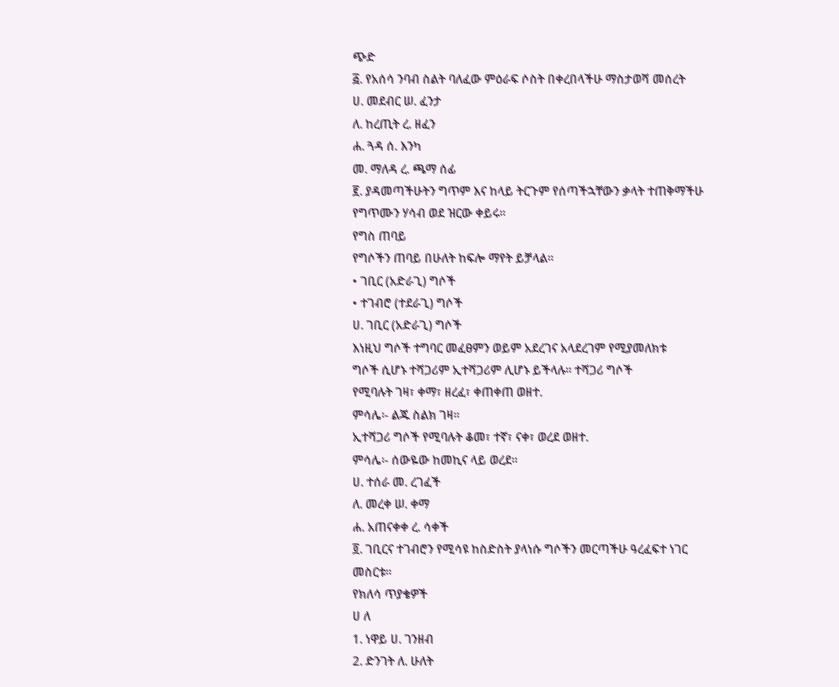ጭድ
፭. የአሰሳ ንባብ ስልት ባለፈው ምዕራፍ ሶስት በቀረበላችሁ ማስታወሻ መሰረት
ሀ. መደብር ሠ. ፈንታ
ለ. ከረጢት ረ. ዘፈን
ሐ. ጓዳ ሰ. እንካ
መ. ማለዳ ረ. ጫማ ሰፊ
፪. ያዳመጣችሁትን ግጥም እና ከላይ ትርጉም የሰጣችኋቸውን ቃላት ተጠቅማችሁ
የግጥሙን ሃሳብ ወደ ዝርው ቀይሩ፡፡
የግስ ጠባይ
የግሶችን ጠባይ በሁለት ከፍሎ ማየት ይቻላል፡፡
• ገቢር (አድራጊ) ግሶች
• ተገብሮ (ተደራጊ) ግሶች
ሀ. ገቢር (አድራጊ) ግሶች
እነዚህ ግሶች ተግባር መፈፀምን ወይም አደረገና አላደረገም የሚያመለክቱ
ግሶች ሲሆኑ ተሻጋሪም ኢተሻጋሪም ሊሆኑ ይችላሉ፡፡ ተሻጋሪ ግሶች
የሚባሉት ገዛ፣ ቀማ፣ ዘረፈ፣ ቀጠቀጠ ወዘተ.
ምሳሌ፡- ልጁ ስልክ ገዛ፡፡
ኢተሻጋሪ ግሶች የሚባሉት ቆመ፣ ተኛ፣ ናቀ፣ ወረደ ወዘተ.
ምሳሌ፡- ሰውዬው ከመኪና ላይ ወረደ፡፡
ሀ. ተሰራ መ. ረገፈች
ለ. መረቀ ሠ. ቀማ
ሐ. አጠናቀቀ ረ. ሳቀች
፬. ገቢርና ተገብሮን የሚሳዩ ከስድስት ያላነሱ ግሶችን መርጣችሁ ዓረፈፍተ ነገር
መስርቱ፡፡
የክለሳ ጥያቄዎች
ሀ ለ
1. ነዋይ ሀ. ገንዘብ
2. ድንገት ለ. ሁለት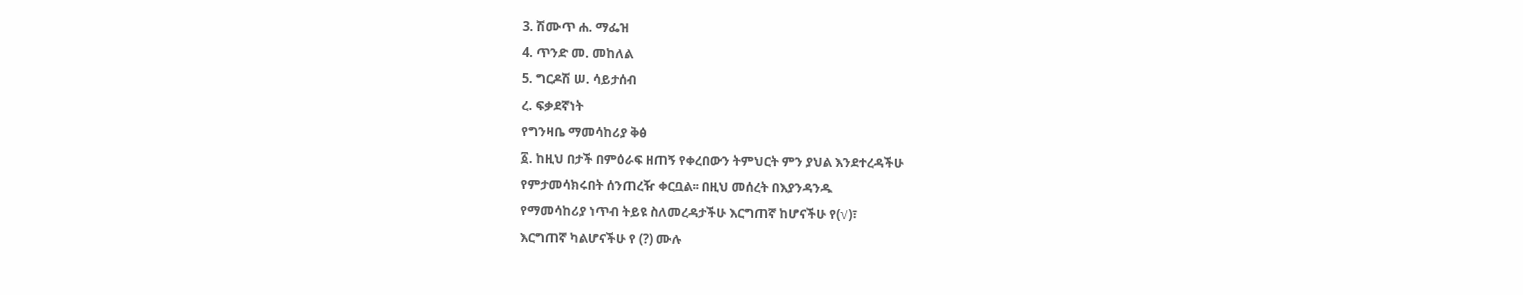3. ሽሙጥ ሐ. ማፌዝ
4. ጥንድ መ. መከለል
5. ግርዶሽ ሠ. ሳይታሰብ
ረ. ፍቃደኛነት
የግንዛቤ ማመሳከሪያ ቅፅ
፩. ከዚህ በታች በምዕራፍ ዘጠኝ የቀረበውን ትምህርት ምን ያህል እንደተረዳችሁ
የምታመሳክሩበት ሰንጠረዥ ቀርቧል፡፡ በዚህ መሰረት በእያንዳንዱ
የማመሳከሪያ ነጥብ ትይዩ ስለመረዳታችሁ እርግጠኛ ከሆናችሁ የ(√)፣
እርግጠኛ ካልሆናችሁ የ (?) ሙሉ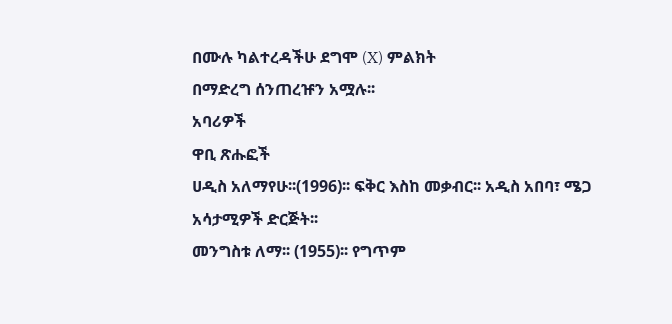በሙሉ ካልተረዳችሁ ደግሞ (X) ምልክት
በማድረግ ሰንጠረዡን አሟሉ፡፡
አባሪዎች
ዋቢ ጽሑፎች
ሀዲስ አለማየሁ፡፡(1996)፡፡ ፍቅር እስከ መቃብር፡፡ አዲስ አበባ፣ ሜጋ
አሳታሚዎች ድርጅት፡፡
መንግስቱ ለማ፡፡ (1955)፡፡ የግጥም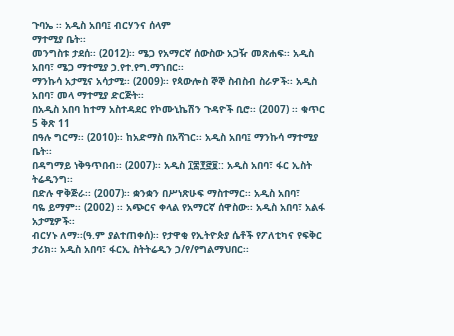ጉባኤ ፡፡ አዲስ አበባ፤ ብርሃንና ሰላም
ማተሚያ ቤት፡፡
መንግስቱ ታደሰ፡፡ (2012)፡፡ ሜጋ የአማርኛ ሰውስው አጋዥ መጽሐፍ፡፡ አዲስ
አበባ፣ ሜጋ ማተሚያ ኃ.የተ.የግ.ማኀበር፡፡
ማንኩሳ አታሚና አሳታሚ፡፡ (2009)፡፡ የጳውሎስ ኞኞ ስብስብ ስራዎች፡፡ አዲስ
አበባ፣ መላ ማተሚያ ድርጅት፡፡
በአዲስ አበባ ከተማ አስተዳደር የኮሙኒኬሽን ጉዳዮች ቢሮ፡፡ (2007) ፡፡ ቁጥር
5 ቅጽ 11
በዓሉ ግርማ፡፡ (2010)፡፡ ከአድማስ በአሻገር፡፡ አዲስ አበባ፤ ማንኩሳ ማተሚያ
ቤት፡፡
በዳግማይ ነቅዓጥበብ፡፡ (2007)፡፡ አዲስ ፲፰፻፸፱:: አዲስ አበባ፣ ፋር ኢስት
ትሬዲንግ፡፡
በድሉ ዋቅጅራ፡፡ (2007)፡፡ ቋንቋን በሥነጽሁፍ ማስተማር፡፡ አዲስ አበባ፣
ባዬ ይማም፡፡ (2002) ፡፡ አጭርና ቀላል የአማርኛ ሰዋስው፡፡ አዲስ አበባ፣ አልፋ
አታሚዎች፡፡
ብርሃኑ ለማ፡፡(ዓ.ም ያልተጠቀሰ)፡፡ የታዋቂ የኢትዮጵያ ሴቶች የፖለቲካና የፍቅር
ታሪክ፡፡ አዲስ አበባ፣ ፋርኢ ስትትሬዲን ኃ/የ/የግልማህበር፡፡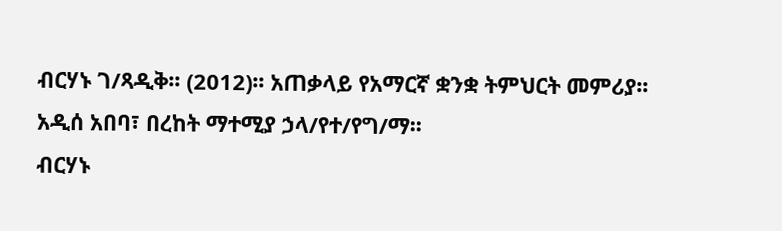ብርሃኑ ገ/ጻዲቅ፡፡ (2012)፡፡ አጠቃላይ የአማርኛ ቋንቋ ትምህርት መምሪያ፡፡
አዲሰ አበባ፣ በረከት ማተሚያ ኃላ/የተ/የግ/ማ፡፡
ብርሃኑ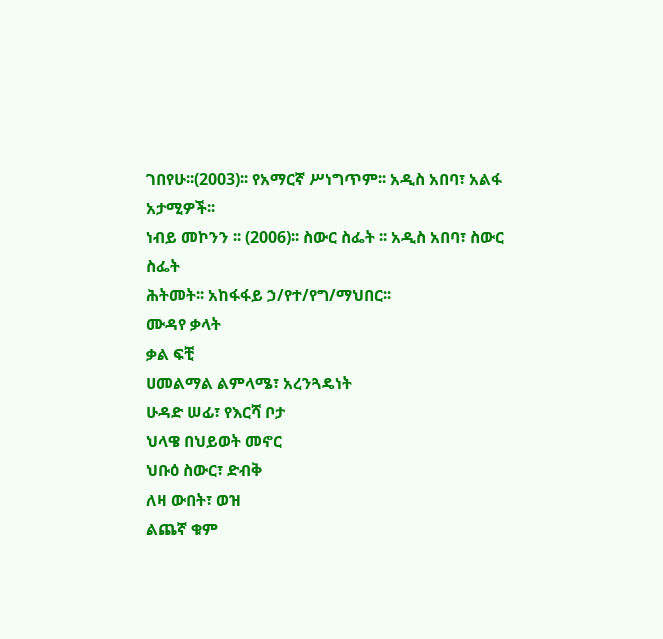ገበየሁ፡፡(2003)፡፡ የአማርኛ ሥነግጥም፡፡ አዲስ አበባ፣ አልፋ
አታሚዎች፡፡
ነብይ መኮንን ፡፡ (2006)፡፡ ስውር ስፌት ፡፡ አዲስ አበባ፣ ስውር ስፌት
ሕትመት፡፡ አከፋፋይ ኃ/የተ/የግ/ማህበር፡፡
ሙዳየ ቃላት
ቃል ፍቺ
ሀመልማል ልምላሜ፣ አረንጓዴነት
ሁዳድ ሠፊ፣ የእርሻ ቦታ
ህላዌ በህይወት መኖር
ህቡዕ ስውር፣ ድብቅ
ለዛ ውበት፣ ወዝ
ልጨኛ ቁም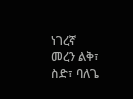ነገረኛ
መረን ልቅ፣ ስድ፣ ባለጌ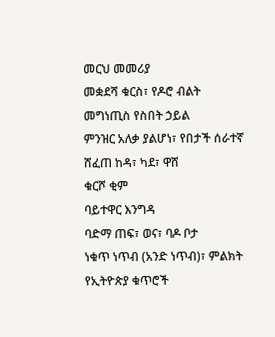መርህ መመሪያ
መቋደሻ ቁርስ፣ የዶሮ ብልት
መግነጢስ የስበት ኃይል
ምንዝር አለቃ ያልሆነ፣ የበታች ሰራተኛ
ሸፈጠ ከዳ፣ ካደ፣ ዋሸ
ቁርሾ ቂም
ባይተዋር እንግዳ
ባድማ ጠፍ፣ ወና፣ ባዶ ቦታ
ነቁጥ ነጥብ (አንድ ነጥብ)፣ ምልክት
የኢትዮጵያ ቁጥሮች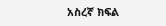አስረኛ ክፍል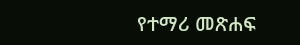የተማሪ መጽሐፍ